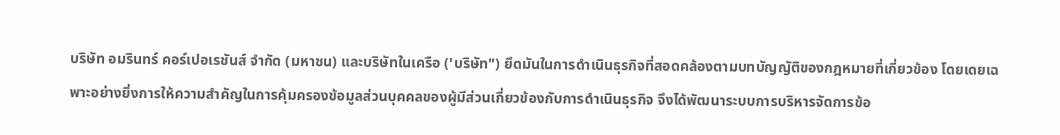บริษัท อมรินทร์ คอร์เปอเรชันส์ จำกัด (มหาชน) และบริษัทในเครือ ('บริษัท") ยึดมันในการดำเนินธุรกิจที่สอดคล้องตามบทบัญญัติของกฎหมายที่เกี่ยวข้อง โดยเดยเฉพาะอย่างยิ่งการให้ความสำคัญในการคุ้มครองข้อมูลส่วนบุคคลของผู้มีส่วนเกี่ยวข้องกับการดำเนินธุรกิจ จึงได้พัฒนาระบบการบริหารจัดการข้อ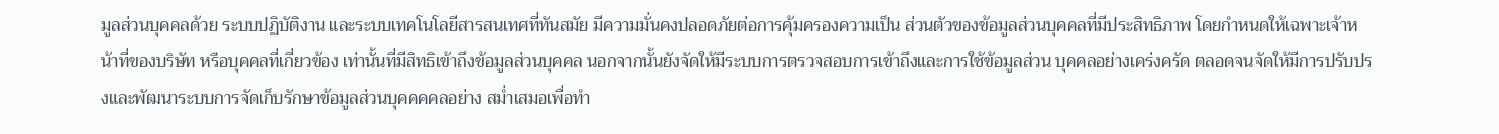มูลส่วนบุคคลด้วย ระบบปฏิบัติงาน และระบบเทคโนโลยีสารสนเทศที่ทันสมัย มีความมั่นคงปลอดภัยต่อการคุ้มครองความเป็น ส่วนตัวของข้อมูลส่วนบุคคลที่มีประสิทธิภาพ โดยกำหนดให้เฉพาะเจ้าหน้าที่ของบริษัท หรือบุคคลที่เกี่ยวข้อง เท่านั้นที่มีสิทธิเข้าถึงข้อมูลส่วนบุคคล นอกจากนั้นยังจัดให้มีระบบการตรวจสอบการเข้าถึงและการใช้ข้อมูลส่วน บุคคลอย่างเคร่งครัด ตลอดจนจัดให้มีการปรับปรงและพัฒนาระบบการจัดเก็บรักษาข้อมูลส่วนบุคคคคลอย่าง สม่ำเสมอเพื่อทำ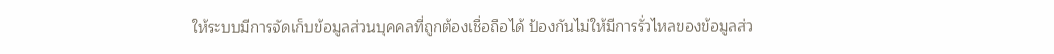ให้ระบบมีการจัดเก็บข้อมูลส่วนบุคคลที่ถูกต้องเชื่อถือได้ ป้องกันไม่ให้มีการรั่วไหลของข้อมูลส่ว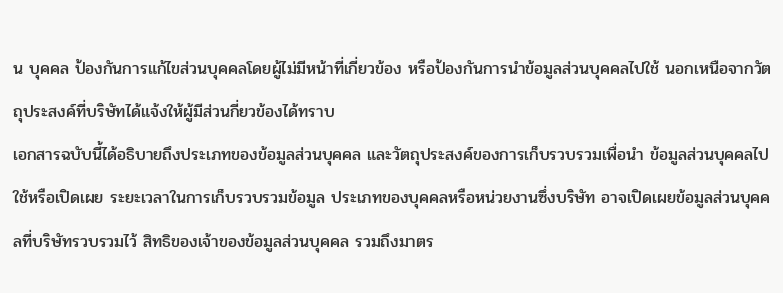น บุคคล ป้องกันการแก้ไขส่วนบุคคลโดยผู้ไม่มีหน้าที่เกี่ยวข้อง หรือป้องกันการนำข้อมูลส่วนบุคคลไปใช้ นอกเหนือจากวัตถุประสงค์ที่บริษัทได้แจ้งให้ผู้มีส่วนกี่ยวข้องได้ทราบ
เอกสารฉบับนี้ได้อธิบายถึงประเภทของข้อมูลส่วนบุคคล และวัตถุประสงค์ของการเก็บรวบรวมเพื่อนำ ข้อมูลส่วนบุคคลไปใช้หรือเปิดเผย ระยะเวลาในการเก็บรวบรวมข้อมูล ประเภทของบุคคลหรือหน่วยงานซึ่งบริษัท อาจเปิดเผยข้อมูลส่วนบุคคลที่บริษัทรวบรวมไว้ สิทธิของเจ้าของข้อมูลส่วนบุคคล รวมถึงมาตร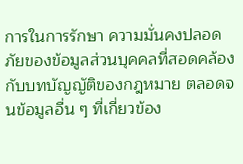การในการรักษา ความมั่นคงปลอดภัยของข้อมูลส่วนบุคคลที่สอดคล้องกับบทบัญญัติของกฎหมาย ตลอดจนข้อมูลอื่น ๆ ที่เกี่ยวข้อง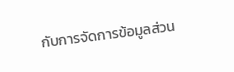กับการจัดการข้อมูลส่วน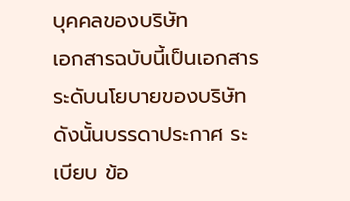บุคคลของบริษัท
เอกสารฉบับนี้เป็นเอกสารระดับนโยบายของบริษัท ดังนั้นบรรดาประกาศ ระเบียบ ข้อ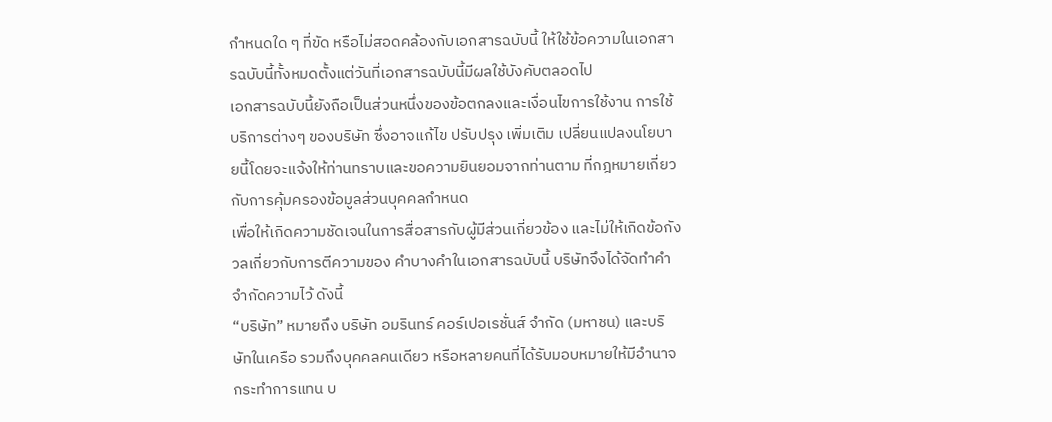กำหนดใด ๆ ที่ขัด หรือไม่สอดคล้องกับเอกสารฉบับนี้ ให้ใช้ข้อความในเอกสารฉบับนี้ทั้งหมดตั้งแต่วันที่เอกสารฉบับนี้มีผลใช้บังคับตลอดไป
เอกสารฉบับนี้ยังถือเป็นส่วนหนึ่งของข้อตกลงและเงื่อนไขการใช้งาน การใช้บริการต่างๆ ของบริษัท ซึ่งอาจแก้ไข ปรับปรุง เพิ่มเติม เปลี่ยนแปลงนโยบายนี้โดยจะแจ้งให้ท่านทราบและขอความยินยอมจากท่านตาม ที่กฎหมายเกี่ยวกับการคุ้มครองข้อมูลส่วนบุคคลกำหนด
เพื่อให้เกิดความชัดเจนในการสื่อสารกับผู้มีส่วนเกี่ยวข้อง และไม่ให้เกิดข้อกังวลเกี่ยวกับการตีความของ คำบางคำในเอกสารฉบับนี้ บริษัทจึงได้จัดทำคำจำกัดความไว้ ดังนี้
“บริษัท” หมายถึง บริษัท อมรินทร์ คอร์เปอเรชั่นส์ จำกัด (มหาชน) และบริษัทในเครือ รวมถึงบุคคลคนเดียว หรือหลายคนที่ได้รับมอบหมายให้มีอำนาจกระทำการแทน บ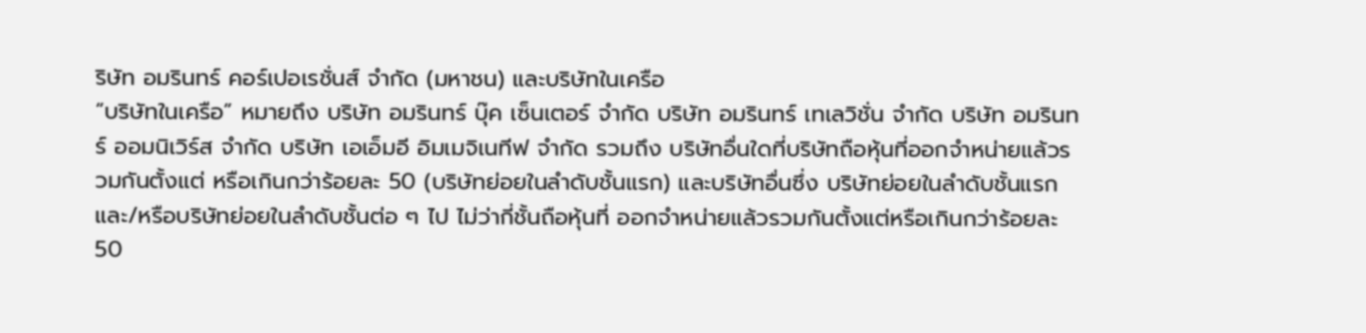ริษัท อมรินทร์ คอร์เปอเรชั่นส์ จำกัด (มหาชน) และบริษัทในเครือ
“บริษัทในเครือ” หมายถึง บริษัท อมรินทร์ บุ๊ค เซ็นเตอร์ จำกัด บริษัท อมรินทร์ เทเลวิชั่น จำกัด บริษัท อมรินทร์ ออมนิเวิร์ส จำกัด บริษัท เอเอ็มอี อิมเมจิเนทีฟ จำกัด รวมถึง บริษัทอื่นใดที่บริษัทถือหุ้นที่ออกจำหน่ายแล้วรวมกันตั้งแต่ หรือเกินกว่าร้อยละ 50 (บริษัทย่อยในลำดับชั้นแรก) และบริษัทอื่นซึ่ง บริษัทย่อยในลำดับชั้นแรกและ/หรือบริษัทย่อยในลำดับชั้นต่อ ๆ ไป ไม่ว่ากี่ชั้นถือหุ้นที่ ออกจำหน่ายแล้วรวมกันตั้งแต่หรือเกินกว่าร้อยละ 50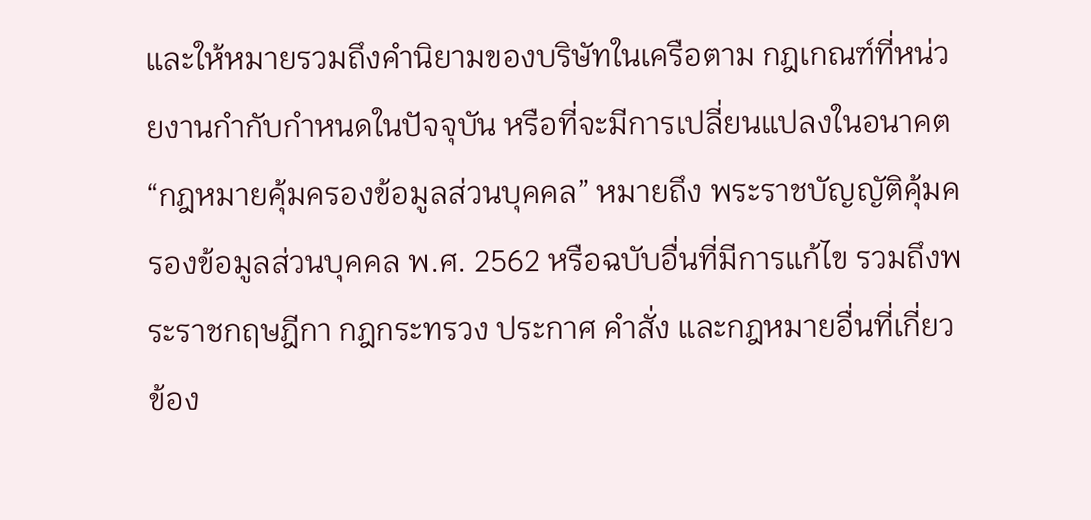และให้หมายรวมถึงคำนิยามของบริษัทในเครือตาม กฎเกณฑ์ที่หน่วยงานกำกับกำหนดในปัจจุบัน หรือที่จะมีการเปลี่ยนแปลงในอนาคต
“กฎหมายคุ้มครองข้อมูลส่วนบุคคล” หมายถึง พระราชบัญญัติคุ้มครองข้อมูลส่วนบุคคล พ.ศ. 2562 หรือฉบับอื่นที่มีการแก้ไข รวมถึงพระราชกฤษฎีกา กฎกระทรวง ประกาศ คำสั่ง และกฎหมายอื่นที่เกี่ยวข้อง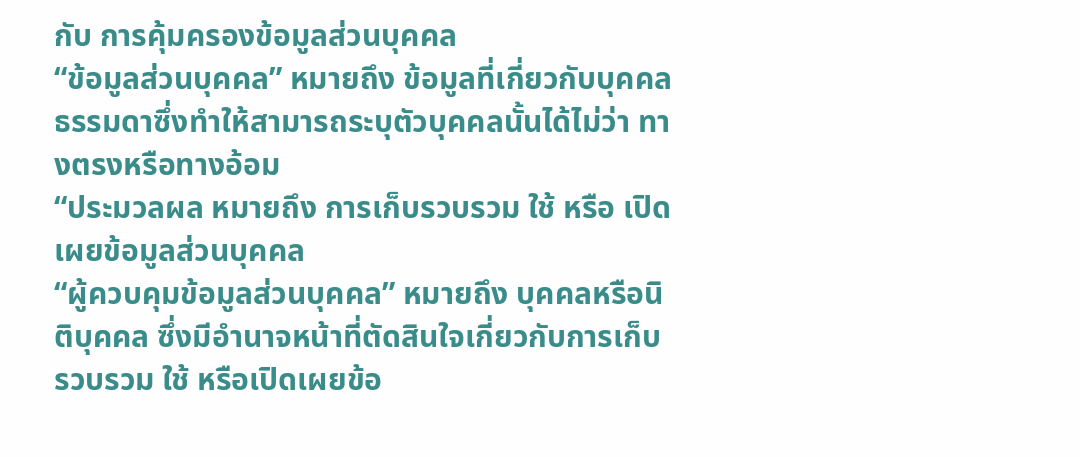กับ การคุ้มครองข้อมูลส่วนบุคคล
“ข้อมูลส่วนบุคคล” หมายถึง ข้อมูลที่เกี่ยวกับบุคคลธรรมดาซึ่งทำให้สามารถระบุตัวบุคคลนั้นได้ไม่ว่า ทางตรงหรือทางอ้อม
“ประมวลผล หมายถึง การเก็บรวบรวม ใช้ หรือ เปิดเผยข้อมูลส่วนบุคคล
“ผู้ควบคุมข้อมูลส่วนบุคคล” หมายถึง บุคคลหรือนิติบุคคล ซึ่งมีอำนาจหน้าที่ตัดสินใจเกี่ยวกับการเก็บ รวบรวม ใช้ หรือเปิดเผยข้อ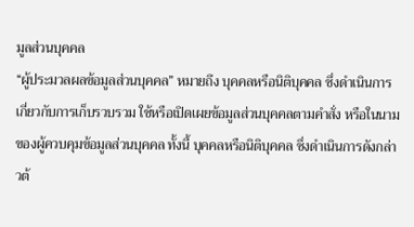มูลส่วนบุคคล
“ผู้ประมวลผลข้อมูลส่วนบุคคล” หมายถึง บุคคลหรือนิติบุคคล ซึ่งดำเนินการเกี่ยวกับการเก็บรวบรวม ใช้หรือเปิดเผยข้อมูลส่วนบุคคลตามคำสั่ง หรือในนามของผู้ควบคุมข้อมูลส่วนบุคคล ทั้งนี้ บุคคลหรือนิติบุคคล ซึ่งดำเนินการดังกล่าวต้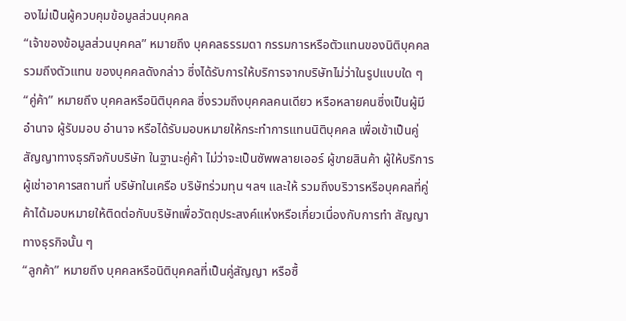องไม่เป็นผู้ควบคุมข้อมูลส่วนบุคคล
“เจ้าของข้อมูลส่วนบุคคล” หมายถึง บุคคลธรรมดา กรรมการหรือตัวแทนของนิติบุคคล รวมถึงตัวแทน ของบุคคลดังกล่าว ซึ่งได้รับการให้บริการจากบริษัทไม่ว่าในรูปแบบใด ๆ
“คู่ค้า” หมายถึง บุคคลหรือนิติบุคคล ซึ่งรวมถึงบุคคลคนเดียว หรือหลายคนซึ่งเป็นผู้มีอำนาจ ผู้รับมอบ อำนาจ หรือได้รับมอบหมายให้กระทำการแทนนิติบุคคล เพื่อเข้าเป็นคู่สัญญาทางธุรกิจกับบริษัท ในฐานะคู่ค้า ไม่ว่าจะเป็นซัพพลายเออร์ ผู้ขายสินค้า ผู้ให้บริการ ผู้เช่าอาคารสถานที่ บริษัทในเครือ บริษัทร่วมทุน ฯลฯ และให้ รวมถึงบริวารหรือบุคคลที่คู่ค้าได้มอบหมายให้ติดต่อกับบริษัทเพื่อวัตถุประสงค์แห่งหรือเกี่ยวเนื่องกับการทำ สัญญาทางธุรกิจนั้น ๆ
“ลูกค้า” หมายถึง บุคคลหรือนิติบุคคลที่เป็นคู่สัญญา หรือซื้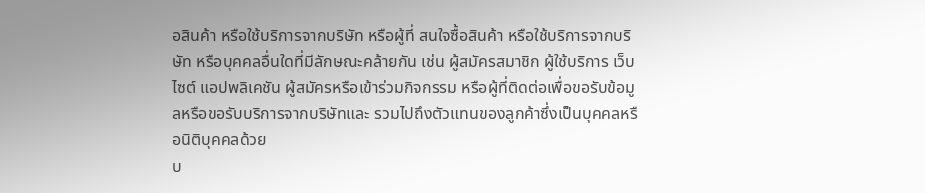อสินค้า หรือใช้บริการจากบริษัท หรือผู้ที่ สนใจซื้อสินค้า หรือใช้บริการจากบริษัท หรือบุคคลอื่นใดที่มีลักษณะคล้ายกัน เช่น ผู้สมัครสมาชิก ผู้ใช้บริการ เว็บไซต์ แอปพลิเคชัน ผู้สมัครหรือเข้าร่วมกิจกรรม หรือผู้ที่ติดต่อเพื่อขอรับข้อมูลหรือขอรับบริการจากบริษัทและ รวมไปถึงตัวแทนของลูกค้าซึ่งเป็นบุคคลหรือนิติบุคคลด้วย
บ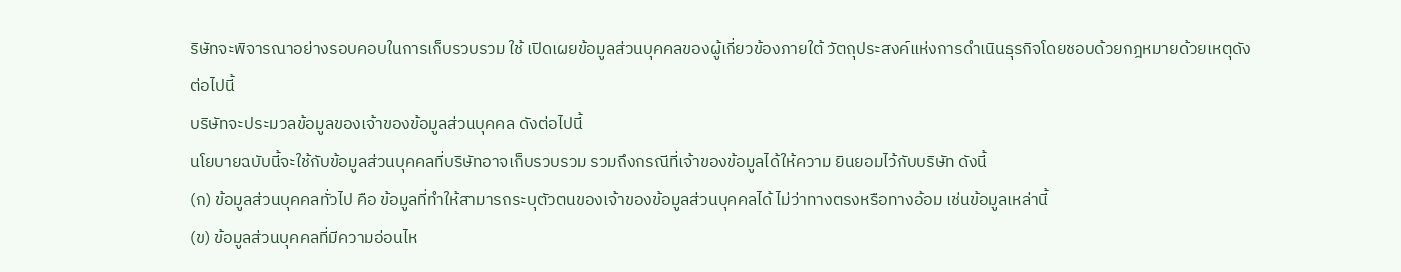ริษัทจะพิจารณาอย่างรอบคอบในการเก็บรวบรวม ใช้ เปิดเผยข้อมูลส่วนบุคคลของผู้เกี่ยวข้องภายใต้ วัตถุประสงค์แห่งการดำเนินธุรกิจโดยชอบด้วยกฎหมายด้วยเหตุดังต่อไปนี้
บริษัทจะประมวลข้อมูลของเจ้าของข้อมูลส่วนบุคคล ดังต่อไปนี้
นโยบายฉบับนี้จะใช้กับข้อมูลส่วนบุคคลที่บริษัทอาจเก็บรวบรวม รวมถึงกรณีที่เจ้าของข้อมูลได้ให้ความ ยินยอมไว้กับบริษัท ดังนี้
(ก) ข้อมูลส่วนบุคคลทั่วไป คือ ข้อมูลที่ทำให้สามารถระบุตัวตนของเจ้าของข้อมูลส่วนบุคคลได้ ไม่ว่าทางตรงหรือทางอ้อม เช่นข้อมูลเหล่านี้
(ข) ข้อมูลส่วนบุคคลที่มีความอ่อนไห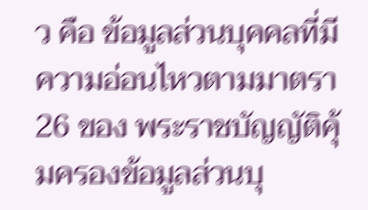ว คือ ข้อมูลส่วนบุคคลที่มีความอ่อนไหวตามมาตรา 26 ของ พระราชบัญญัติคุ้มครองข้อมูลส่วนบุ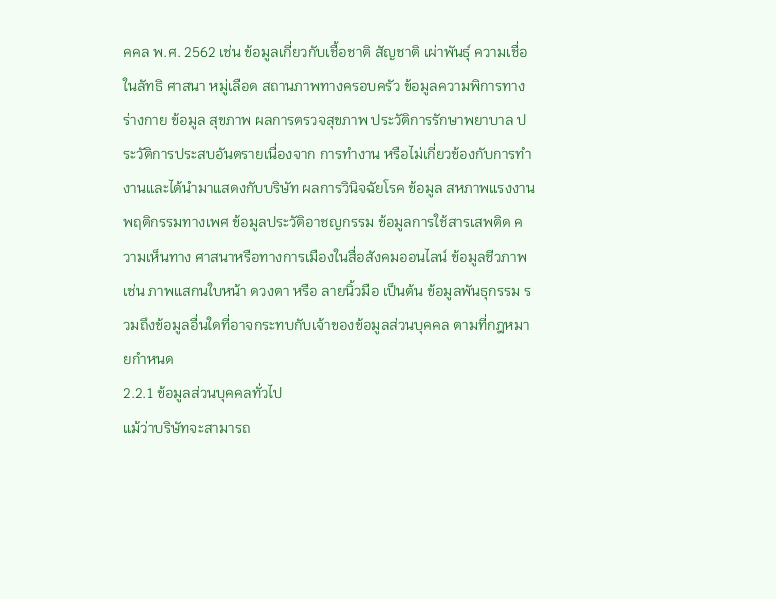คคล พ.ศ. 2562 เช่น ข้อมูลเกี่ยวกับเชื้อชาติ สัญชาติ เผ่าพันธุ์ ความเชื่อในลัทธิ ศาสนา หมู่เลือด สถานภาพทางครอบครัว ข้อมูลความพิการทางร่างกาย ข้อมูล สุขภาพ ผลการตรวจสุขภาพ ประวัติการรักษาพยาบาล ประวัติการประสบอันตรายเนื่องจาก การทำงาน หรือไม่เกี่ยวข้องกับการทำงานและได้นำมาแสดงกับบริษัท ผลการวินิจฉัยโรค ข้อมูล สหภาพแรงงาน พฤติกรรมทางเพศ ข้อมูลประวัติอาชญกรรม ข้อมูลการใช้สารเสพติด ความเห็นทาง ศาสนาหรือทางการเมืองในสื่อสังคมออนไลน์ ข้อมูลชีวภาพ เช่น ภาพแสกนใบหน้า ดวงตา หรือ ลายนิ้วมือ เป็นต้น ข้อมูลพันธุกรรม รวมถึงข้อมูลอื่นใดที่อาจกระทบกับเจ้าของข้อมูลส่วนบุคคล ตามที่กฎหมายกำหนด
2.2.1 ข้อมูลส่วนบุคคลทั่วไป
แม้ว่าบริษัทจะสามารถ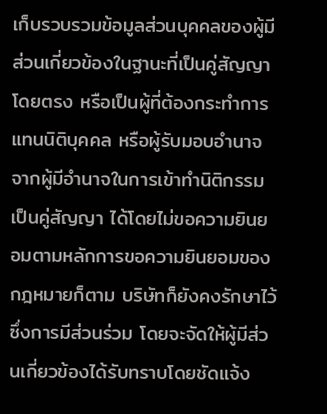เก็บรวบรวมข้อมูลส่วนบุคคลของผู้มีส่วนเกี่ยวข้องในฐานะที่เป็นคู่สัญญาโดยตรง หรือเป็นผู้ที่ต้องกระทำการแทนนิติบุคคล หรือผู้รับมอบอำนาจจากผู้มีอำนาจในการเข้าทำนิติกรรมเป็นคู่สัญญา ได้โดยไม่ขอความยินยอมตามหลักการขอความยินยอมของกฎหมายก็ตาม บริษัทก็ยังคงรักษาไว้ซึ่งการมีส่วนร่วม โดยจะจัดให้ผู้มีส่วนเกี่ยวข้องได้รับทราบโดยชัดแจ้ง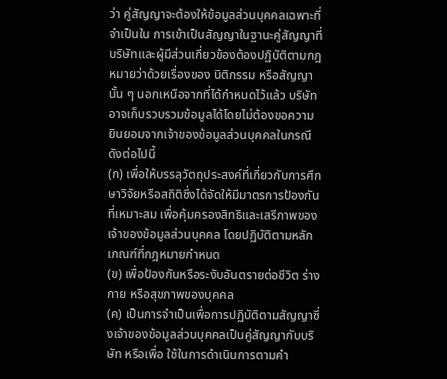ว่า คู่สัญญาจะต้องให้ข้อมูลส่วนบุคคลเฉพาะที่จำเป็นใน การเข้าเป็นสัญญาในฐานะคู่สัญญาที่บริษัทและผู้มีส่วนเกี่ยวข้องต้องปฏิบัติตามกฎหมายว่าด้วยเรื่องของ นิติกรรม หรือสัญญานั้น ๆ นอกเหนือจากที่ได้กำหนดไว้แล้ว บริษัทอาจเก็บรวบรวมข้อมูลได้โดยไม่ต้องขอความ ยินยอมจากเจ้าของข้อมูลส่วนบุคคลในกรณีดังต่อไปนี้
(ก) เพื่อให้บรรลุวัตถุประสงค์ที่เกี่ยวกับการศึกษาวิจัยหรือสถิติซึ่งได้จัดให้มีมาตรการป้องกันที่เหมาะสม เพื่อคุ้มครองสิทธิและเสรีภาพของเจ้าของข้อมูลส่วนบุคคล โดยปฏิบัติตามหลักเกณฑ์ที่กฎหมายกำหนด
(ข) เพื่อป้องกันหรือระงับอันตรายต่อชีวิต ร่างกาย หรือสุขภาพของบุคคล
(ค) เป็นการจำเป็นเพื่อการปฏิบัติตามสัญญาซึ่งเจ้าของข้อมูลส่วนบุคคลเป็นคู่สัญญากับบริษัท หรือเพื่อ ใช้ในการดำเนินการตามคำ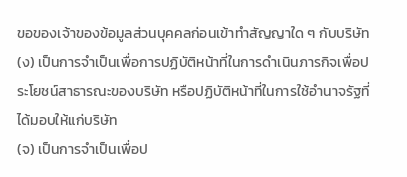ขอของเจ้าของข้อมูลส่วนบุคคลก่อนเข้าทำสัญญาใด ๆ กับบริษัท
(ง) เป็นการจำเป็นเพื่อการปฏิบัติหน้าที่ในการดำเนินภารกิจเพื่อประโยชน์สาธารณะของบริษัท หรือปฏิบัติหน้าที่ในการใช้อำนาจรัฐที่ได้มอบให้แก่บริษัท
(จ) เป็นการจำเป็นเพื่อป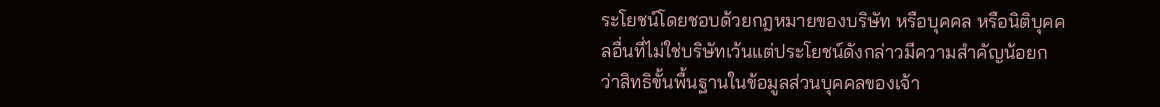ระโยชน์โดยชอบด้วยกฎหมายของบริษัท หรือบุคคล หรือนิติบุคคลอื่นที่ไม่ใช่บริษัทเว้นแต่ประโยชน์ดังกล่าวมีความสำคัญน้อยกว่าสิทธิขั้นพื้นฐานในข้อมูลส่วนบุคคลของเจ้า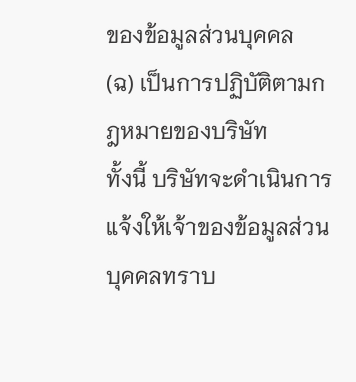ของข้อมูลส่วนบุคคล
(ฉ) เป็นการปฏิบัติตามกฎหมายของบริษัท
ทั้งนี้ บริษัทจะดำเนินการแจ้งให้เจ้าของข้อมูลส่วนบุคคลทราบ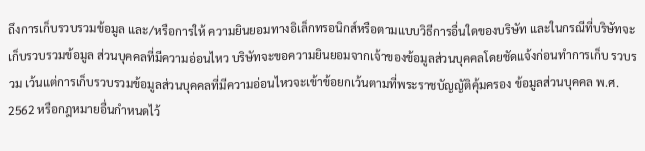ถึงการเก็บรวบรวมข้อมูล และ/หรือการให้ ความยินยอมทางอิเล็กทรอนิกส์หรือตามแบบวิธีการอื่นใดของบริษัท และในกรณีที่บริษัทจะเก็บรวบรวมข้อมูล ส่วนบุคคลที่มีความอ่อนไหว บริษัทจะขอความยินยอมจากเจ้าของข้อมูลส่วนบุคคลโดยชัดแจ้งก่อนทำการเก็บ รวบรวม เว้นแต่การเก็บรวบรวมข้อมูลส่วนบุคคลที่มีความอ่อนไหวจะเข้าข้อยกเว้นตามที่พระราชบัญญัติคุ้มครอง ข้อมูลส่วนบุคคล พ.ศ. 2562 หรือกฎหมายอื่นกำหนดไว้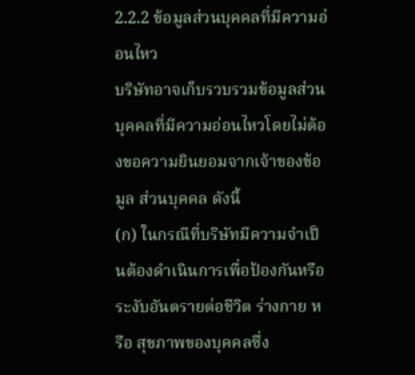2.2.2 ข้อมูลส่วนบุคคลที่มีความอ่อนไหว
บริษัทอาจเก็บรวบรวมข้อมูลส่วนบุคคลที่มีความอ่อนไหวโดยไม่ต้องขอความยินยอมจากเจ้าของข้อมูล ส่วนบุคคล ดังนี้
(ก) ในกรณีที่บริษัทมีความจำเป็นต้องดำเนินการเพื่อป้องกันหรือระงับอันตรายต่อชีวิต ร่างกาย หรือ สุขภาพของบุคคลซึ่ง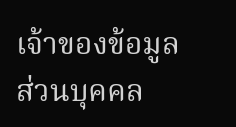เจ้าของข้อมูลส่วนบุคคล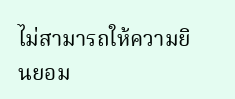ไม่สามารถให้ความยินยอม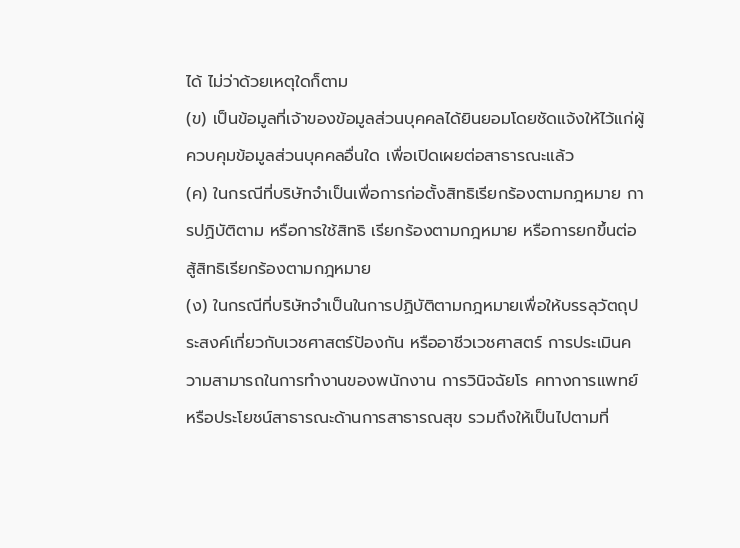ได้ ไม่ว่าด้วยเหตุใดก็ตาม
(ข) เป็นข้อมูลที่เจ้าของข้อมูลส่วนบุคคลได้ยินยอมโดยชัดแจ้งให้ไว้แก่ผู้ควบคุมข้อมูลส่วนบุคคลอื่นใด เพื่อเปิดเผยต่อสาธารณะแล้ว
(ค) ในกรณีที่บริษัทจำเป็นเพื่อการก่อตั้งสิทธิเรียกร้องตามกฎหมาย การปฏิบัติตาม หรือการใช้สิทธิ เรียกร้องตามกฎหมาย หรือการยกขึ้นต่อสู้สิทธิเรียกร้องตามกฎหมาย
(ง) ในกรณีที่บริษัทจำเป็นในการปฏิบัติตามกฎหมายเพื่อให้บรรลุวัตถุประสงค์เกี่ยวกับเวชศาสตร์ป้องกัน หรืออาชีวเวชศาสตร์ การประเมินความสามารถในการทำงานของพนักงาน การวินิจฉัยโร คทางการแพทย์ หรือประโยชน์สาธารณะด้านการสาธารณสุข รวมถึงให้เป็นไปตามที่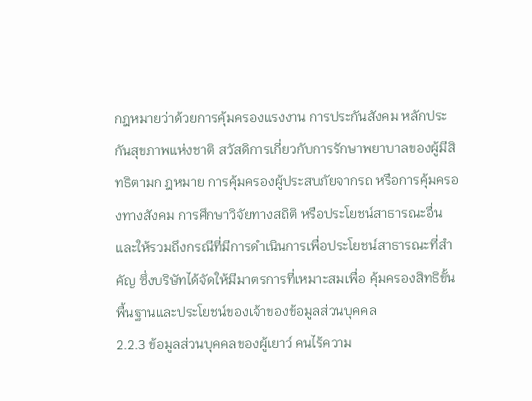กฎหมายว่าด้วยการคุ้มครองแรงงาน การประกันสังคม หลักประกันสุขภาพแห่งชาติ สวัสดิการเกี่ยวกับการรักษาพยาบาลของผู้มีสิทธิตามก ฎหมาย การคุ้มครองผู้ประสบภัยจากรถ หรือการคุ้มครองทางสังคม การศึกษาวิจัยทางสถิติ หรือประโยชน์สาธารณะอื่น และให้รวมถึงกรณีที่มีการดำเนินการเพื่อประโยชน์สาธารณะที่สำคัญ ซึ่งบริษัทได้จัดให้มีมาตรการที่เหมาะสมเพื่อ คุ้มครองสิทธิขั้นพื้นฐานและประโยชน์ของเจ้าของข้อมูลส่วนบุคคล
2.2.3 ข้อมูลส่วนบุคคลของผู้เยาว์ คนไร้ความ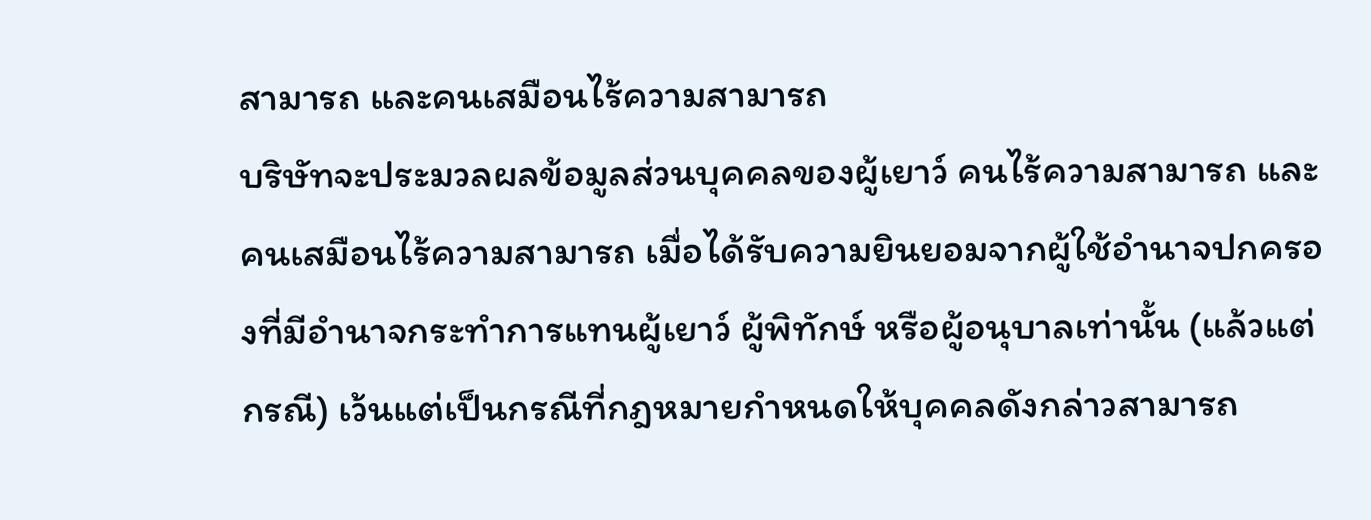สามารถ และคนเสมือนไร้ความสามารถ
บริษัทจะประมวลผลข้อมูลส่วนบุคคลของผู้เยาว์ คนไร้ความสามารถ และคนเสมือนไร้ความสามารถ เมื่อได้รับความยินยอมจากผู้ใช้อำนาจปกครองที่มีอำนาจกระทำการแทนผู้เยาว์ ผู้พิทักษ์ หรือผู้อนุบาลเท่านั้น (แล้วแต่กรณี) เว้นแต่เป็นกรณีที่กฎหมายกำหนดให้บุคคลดังกล่าวสามารถ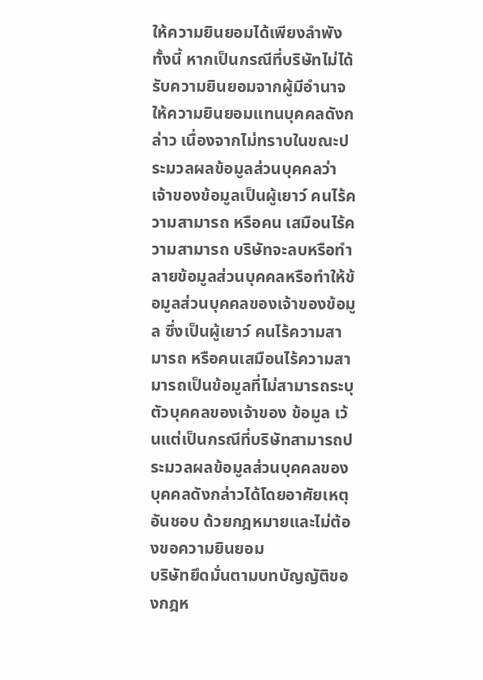ให้ความยินยอมได้เพียงลำพัง
ทั้งนี้ หากเป็นกรณีที่บริษัทไม่ได้รับความยินยอมจากผู้มีอำนาจให้ความยินยอมแทนบุคคลดังกล่าว เนื่องจากไม่ทราบในขณะประมวลผลข้อมูลส่วนบุคคลว่าเจ้าของข้อมูลเป็นผู้เยาว์ คนไร้ความสามารถ หรือคน เสมือนไร้ความสามารถ บริษัทจะลบหรือทำลายข้อมูลส่วนบุคคลหรือทำให้ข้อมูลส่วนบุคคลของเจ้าของข้อมูล ซึ่งเป็นผู้เยาว์ คนไร้ความสามารถ หรือคนเสมือนไร้ความสามารถเป็นข้อมูลที่ไม่สามารถระบุตัวบุคคลของเจ้าของ ข้อมูล เว้นแต่เป็นกรณีที่บริษัทสามารถประมวลผลข้อมูลส่วนบุคคลของบุคคลดังกล่าวได้โดยอาศัยเหตุอันชอบ ด้วยกฎหมายและไม่ต้องขอความยินยอม
บริษัทยึดมั่นตามบทบัญญัติของกฎห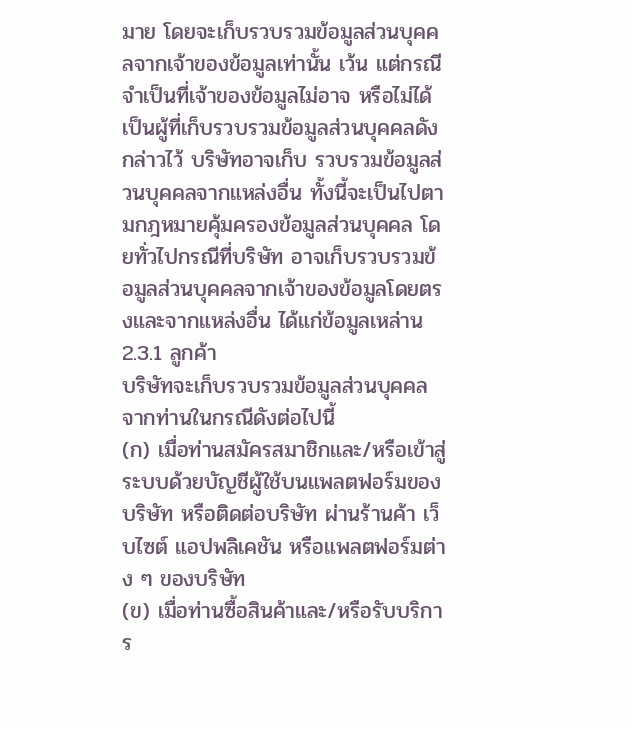มาย โดยจะเก็บรวบรวมข้อมูลส่วนบุคคลจากเจ้าของข้อมูลเท่านั้น เว้น แต่กรณีจำเป็นที่เจ้าของข้อมูลไม่อาจ หรือไม่ได้เป็นผู้ที่เก็บรวบรวมข้อมูลส่วนบุคคลดังกล่าวไว้ บริษัทอาจเก็บ รวบรวมข้อมูลส่วนบุคคลจากแหล่งอื่น ทั้งนี้จะเป็นไปตามกฎหมายคุ้มครองข้อมูลส่วนบุคคล โดยทั่วไปกรณีที่บริษัท อาจเก็บรวบรวมข้อมูลส่วนบุคคลจากเจ้าของข้อมูลโดยตรงและจากแหล่งอื่น ได้แก่ข้อมูลเหล่าน
2.3.1 ลูกค้า
บริษัทจะเก็บรวบรวมข้อมูลส่วนบุคคลจากท่านในกรณีดังต่อไปนี้
(ก) เมื่อท่านสมัครสมาชิกและ/หรือเข้าสู่ระบบด้วยบัญชีผู้ใช้บนแพลตฟอร์มของบริษัท หรือติดต่อบริษัท ผ่านร้านค้า เว็บไซต์ แอปพลิเคชัน หรือแพลตฟอร์มต่าง ๆ ของบริษัท
(ข) เมื่อท่านซื้อสินค้าและ/หรือรับบริการ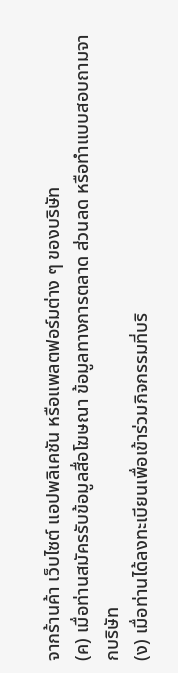จากร้านค้า เว็บไซต์ แอปพลิเคชัน หรือแพลตฟอร์มต่าง ๆ ของบริษัท
(ค) เมื่อท่านสมัครรับข้อมูลสื่อโฆษณา ข้อมูลทางการตลาด ส่วนลด หรือทำแบบสอบถามจากบริษัท
(ง) เมื่อท่านได้ลงทะเบียนเพื่อเข้าร่วมกิจกรรมที่บริ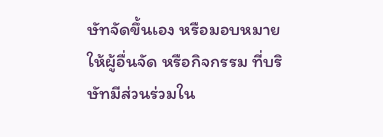ษัทจัดขึ้นเอง หรือมอบหมายให้ผู้อื่นจัด หรือกิจกรรม ที่บริษัทมีส่วนร่วมใน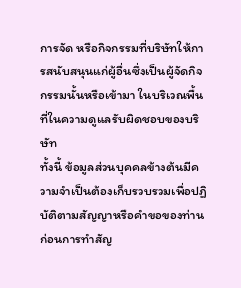การจัด หรือกิจกรรมที่บริษัทให้การสนับสนุนแก่ผู้อื่นซึ่งเป็นผู้จัดกิจกรรมนั้นหรือเข้ามา ในบริเวณพื้นที่ในความดูแลรับผิดชอบของบริษัท
ทั้งนี้ ข้อมูลส่วนบุคคลข้างต้นมีความจำเป็นต้องเก็บรวบรวมเพื่อปฏิบัติตามสัญญาหรือคำขอของท่าน ก่อนการทำสัญ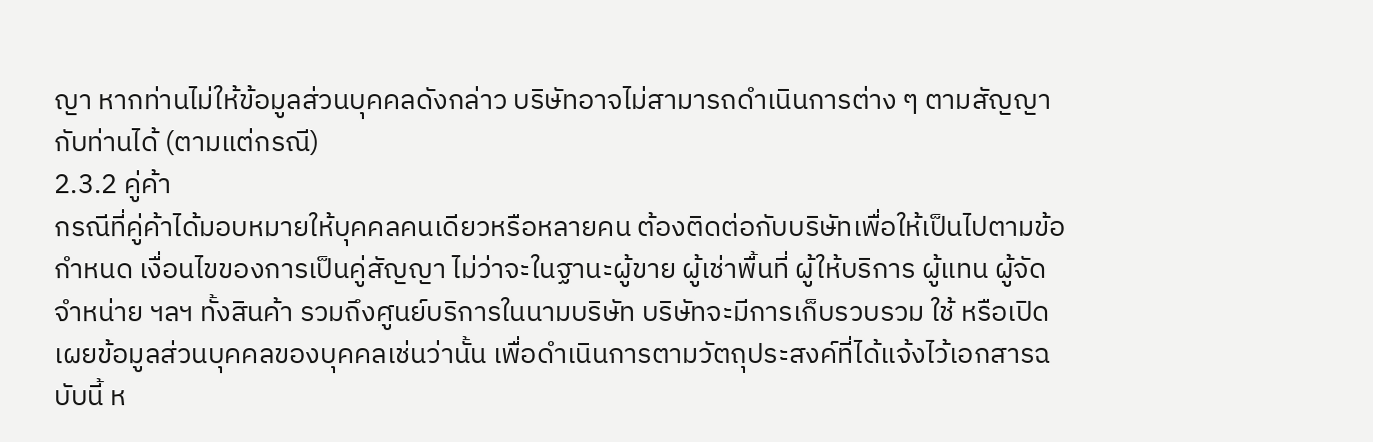ญา หากท่านไม่ให้ข้อมูลส่วนบุคคลดังกล่าว บริษัทอาจไม่สามารถดำเนินการต่าง ๆ ตามสัญญา กับท่านได้ (ตามแต่กรณี)
2.3.2 คู่ค้า
กรณีที่คู่ค้าได้มอบหมายให้บุคคลคนเดียวหรือหลายคน ต้องติดต่อกับบริษัทเพื่อให้เป็นไปตามข้อกำหนด เงื่อนไขของการเป็นคู่สัญญา ไม่ว่าจะในฐานะผู้ขาย ผู้เช่าพื้นที่ ผู้ให้บริการ ผู้แทน ผู้จัดจำหน่าย ฯลฯ ทั้งสินค้า รวมถึงศูนย์บริการในนามบริษัท บริษัทจะมีการเก็บรวบรวม ใช้ หรือเปิดเผยข้อมูลส่วนบุคคลของบุคคลเช่นว่านั้น เพื่อดำเนินการตามวัตถุประสงค์ที่ได้แจ้งไว้เอกสารฉบับนี้ ห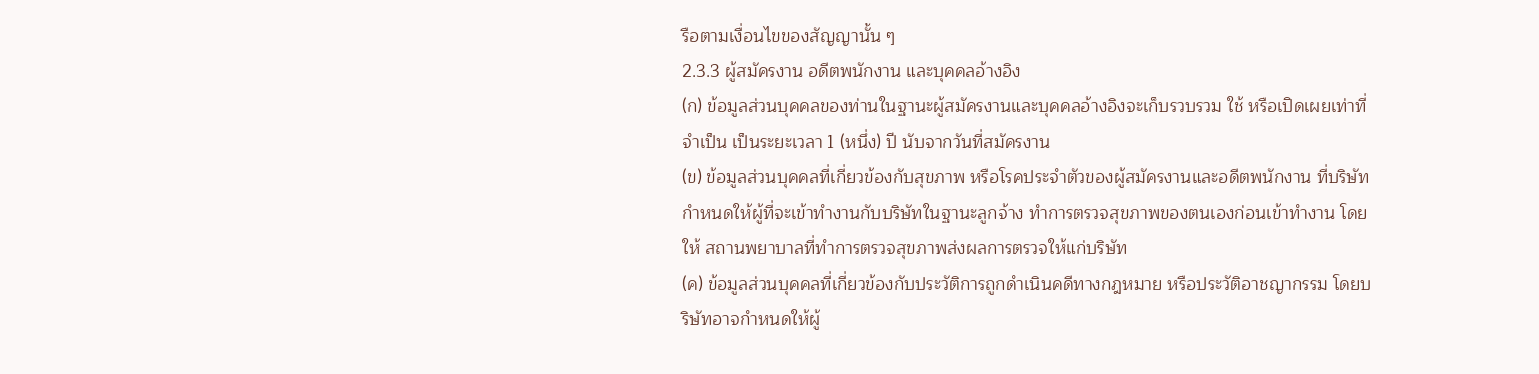รือตามเงื่อนไขของสัญญานั้น ๆ
2.3.3 ผู้สมัครงาน อดีตพนักงาน และบุคคลอ้างอิง
(ก) ข้อมูลส่วนบุคคลของท่านในฐานะผู้สมัครงานและบุคคลอ้างอิงจะเก็บรวบรวม ใช้ หรือเปิดเผยเท่าที่ จำเป็น เป็นระยะเวลา 1 (หนึ่ง) ปี นับจากวันที่สมัครงาน
(ข) ข้อมูลส่วนบุคคลที่เกี่ยวข้องกับสุขภาพ หรือโรคประจำตัวของผู้สมัครงานและอดีตพนักงาน ที่บริษัท กำหนดให้ผู้ที่จะเข้าทำงานกับบริษัทในฐานะลูกจ้าง ทำการตรวจสุขภาพของตนเองก่อนเข้าทำงาน โดยให้ สถานพยาบาลที่ทำการตรวจสุขภาพส่งผลการตรวจให้แก่บริษัท
(ค) ข้อมูลส่วนบุคคลที่เกี่ยวข้องกับประวัติการถูกดำเนินคดีทางกฎหมาย หรือประวัติอาชญากรรม โดยบริษัทอาจกำหนดให้ผู้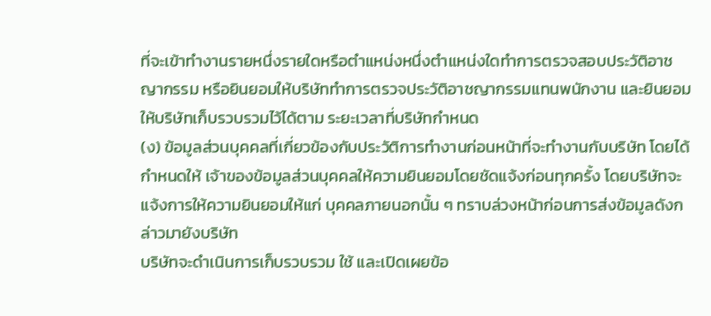ที่จะเข้าทำงานรายหนึ่งรายใดหรือตำแหน่งหนึ่งตำแหน่งใดทำการตรวจสอบประวัติอาชญากรรม หรือยินยอมให้บริษัททำการตรวจประวัติอาชญากรรมแทนพนักงาน และยินยอมให้บริษัทเก็บรวบรวมไว้ได้ตาม ระยะเวลาที่บริษัทกำหนด
(ง) ข้อมูลส่วนบุคคลที่เกี่ยวข้องกับประวัติการทำงานก่อนหน้าที่จะทำงานกับบริษัท โดยได้กำหนดให้ เจ้าของข้อมูลส่วนบุคคลให้ความยินยอมโดยชัดแจ้งก่อนทุกครั้ง โดยบริษัทจะแจ้งการให้ความยินยอมให้แก่ บุคคลภายนอกนั้น ๆ ทราบล่วงหน้าก่อนการส่งข้อมูลดังกล่าวมายังบริษัท
บริษัทจะดำเนินการเก็บรวบรวม ใช้ และเปิดเผยข้อ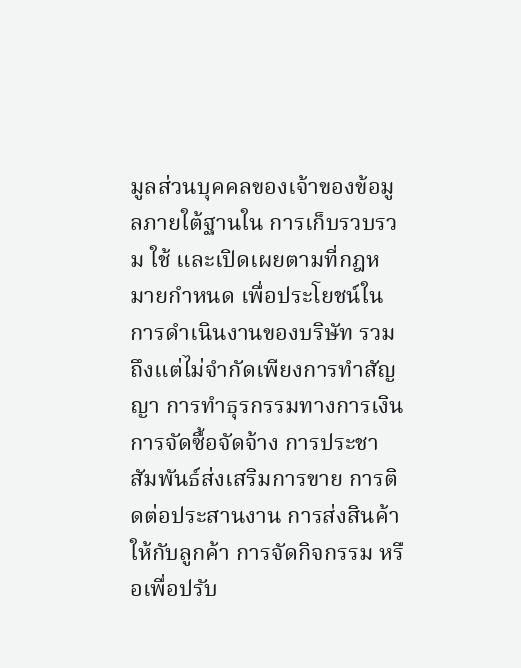มูลส่วนบุคคลของเจ้าของข้อมูลภายใต้ฐานใน การเก็บรวบรวม ใช้ และเปิดเผยตามที่กฎหมายกำหนด เพื่อประโยชน์ในการดำเนินงานของบริษัท รวมถึงแต่ไม่จำกัดเพียงการทำสัญญา การทำธุรกรรมทางการเงิน การจัดซื้อจัดจ้าง การประชาสัมพันธ์ส่งเสริมการขาย การติดต่อประสานงาน การส่งสินค้าให้กับลูกค้า การจัดกิจกรรม หรือเพื่อปรับ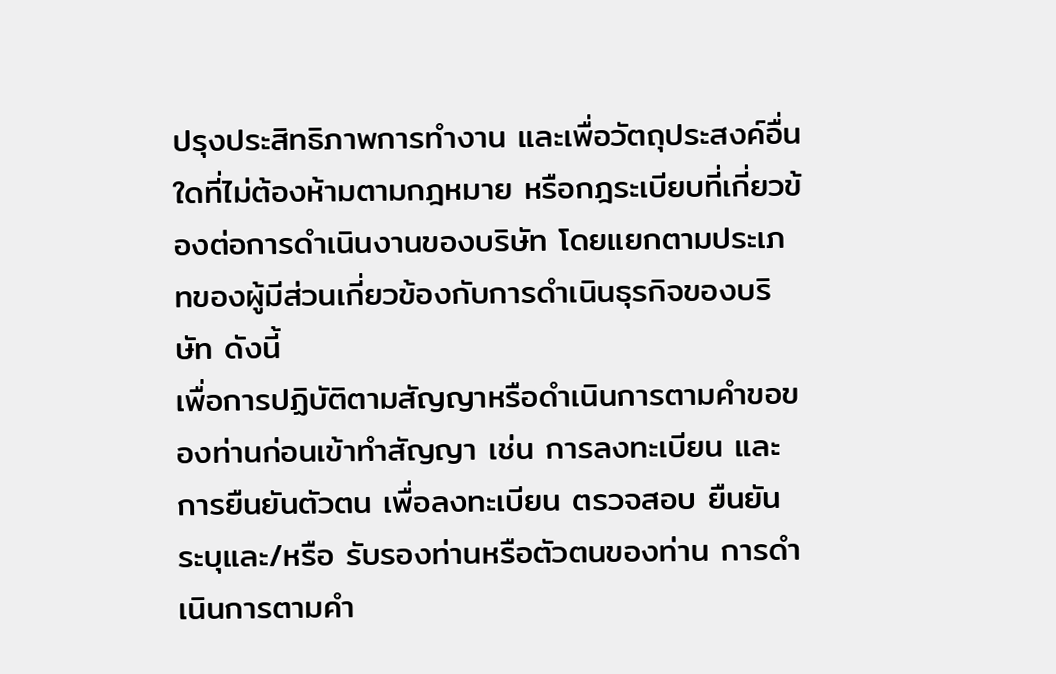ปรุงประสิทธิภาพการทำงาน และเพื่อวัตถุประสงค์อื่นใดที่ไม่ต้องห้ามตามกฎหมาย หรือกฎระเบียบที่เกี่ยวข้องต่อการดำเนินงานของบริษัท โดยแยกตามประเภทของผู้มีส่วนเกี่ยวข้องกับการดำเนินธุรกิจของบริษัท ดังนี้
เพื่อการปฏิบัติตามสัญญาหรือดำเนินการตามคำขอของท่านก่อนเข้าทำสัญญา เช่น การลงทะเบียน และการยืนยันตัวตน เพื่อลงทะเบียน ตรวจสอบ ยืนยัน ระบุและ/หรือ รับรองท่านหรือตัวตนของท่าน การดำเนินการตามคำ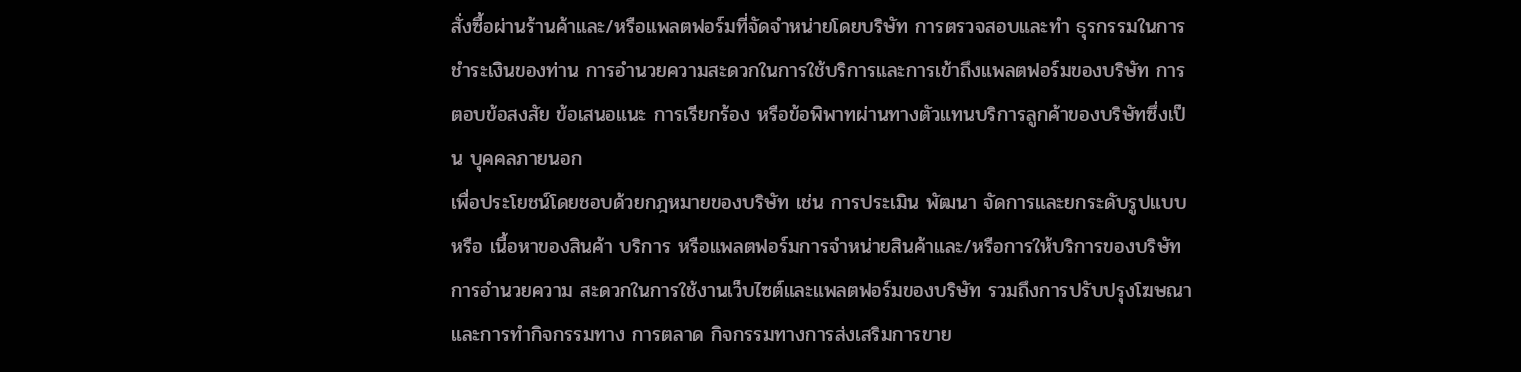สั่งซื้อผ่านร้านค้าและ/หรือแพลตฟอร์มที่จัดจำหน่ายโดยบริษัท การตรวจสอบและทำ ธุรกรรมในการชำระเงินของท่าน การอำนวยความสะดวกในการใช้บริการและการเข้าถึงแพลตฟอร์มของบริษัท การตอบข้อสงสัย ข้อเสนอแนะ การเรียกร้อง หรือข้อพิพาทผ่านทางตัวแทนบริการลูกค้าของบริษัทซึ่งเป็น บุคคลภายนอก
เพื่อประโยชน์โดยชอบด้วยกฎหมายของบริษัท เช่น การประเมิน พัฒนา จัดการและยกระดับรูปแบบหรือ เนื้อหาของสินค้า บริการ หรือแพลตฟอร์มการจำหน่ายสินค้าและ/หรือการให้บริการของบริษัท การอำนวยความ สะดวกในการใช้งานเว็บไซต์และแพลตฟอร์มของบริษัท รวมถึงการปรับปรุงโฆษณาและการทำกิจกรรมทาง การตลาด กิจกรรมทางการส่งเสริมการขาย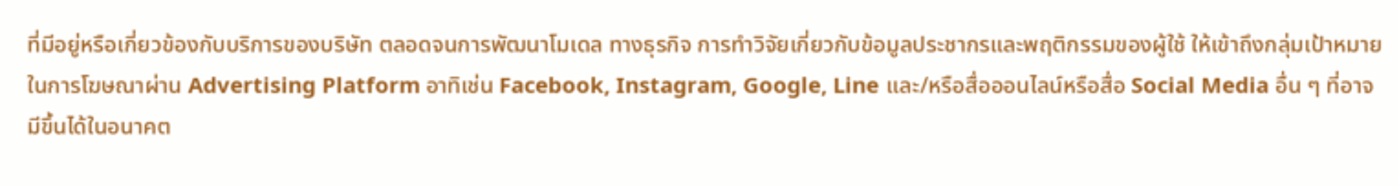ที่มีอยู่หรือเกี่ยวข้องกับบริการของบริษัท ตลอดจนการพัฒนาโมเดล ทางธุรกิจ การทำวิจัยเกี่ยวกับข้อมูลประชากรและพฤติกรรมของผู้ใช้ ให้เข้าถึงกลุ่มเป้าหมายในการโฆษณาผ่าน Advertising Platform อาทิเช่น Facebook, Instagram, Google, Line และ/หรือสื่อออนไลน์หรือสื่อ Social Media อื่น ๆ ที่อาจมีขึ้นได้ในอนาคต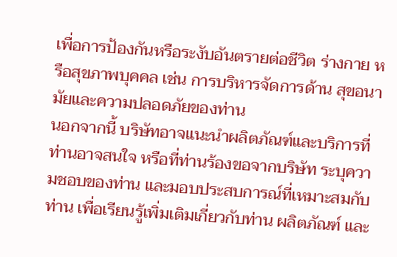เพื่อการป้องกันหรือระงับอันตรายต่อชีวิต ร่างกาย หรือสุขภาพบุคคล เช่น การบริหารจัดการด้าน สุขอนามัยและความปลอดภัยของท่าน
นอกจากนี้ บริษัทอาจแนะนำผลิตภัณฑ์และบริการที่ท่านอาจสนใจ หรือที่ท่านร้องขอจากบริษัท ระบุความชอบของท่าน และมอบประสบการณ์ที่เหมาะสมกับท่าน เพื่อเรียนรู้เพิ่มเติมเกี่ยวกับท่าน ผลิตภัณฑ์ และ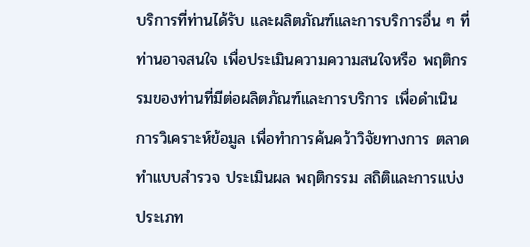บริการที่ท่านได้รับ และผลิตภัณฑ์และการบริการอื่น ๆ ที่ท่านอาจสนใจ เพื่อประเมินความความสนใจหรือ พฤติกรรมของท่านที่มีต่อผลิตภัณฑ์และการบริการ เพื่อดำเนินการวิเคราะห์ข้อมูล เพื่อทำการค้นคว้าวิจัยทางการ ตลาด ทำแบบสำรวจ ประเมินผล พฤติกรรม สถิติและการแบ่งประเภท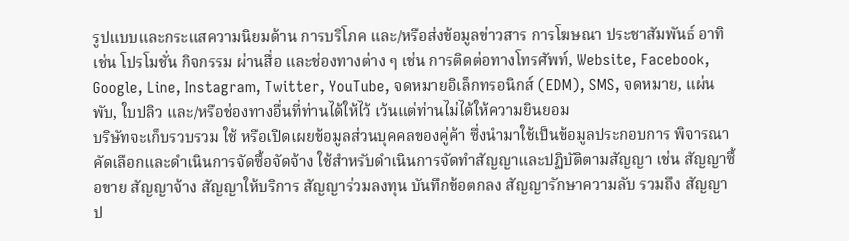รูปแบบและกระแสความนิยมด้าน การบริโภค และ/หรือส่งข้อมูลข่าวสาร การโฆษณา ประชาสัมพันธ์ อาทิเช่น โปรโมชั่น กิจกรรม ผ่านสื่อ และช่องทางต่าง ๆ เช่น การติดต่อทางโทรศัพท์, Website, Facebook, Google, Line, Instagram, Twitter, YouTube, จดหมายอิเล็กทรอนิกส์ (EDM), SMS, จดหมาย, แผ่นพับ, ใบปลิว และ/หรือช่องทางอื่นที่ท่านได้ให้ไว้ เว้นแต่ท่านไม่ได้ให้ความยินยอม
บริษัทจะเก็บรวบรวม ใช้ หรือเปิดเผยข้อมูลส่วนบุคคลของคู่ค้า ซึ่งนำมาใช้เป็นข้อมูลประกอบการ พิจารณาคัดเลือกและดำเนินการจัดซื้อจัดจ้าง ใช้สำหรับดำเนินการจัดทำสัญญาและปฏิบัติตามสัญญา เช่น สัญญาซื้อขาย สัญญาจ้าง สัญญาให้บริการ สัญญาร่วมลงทุน บันทึกข้อตกลง สัญญารักษาความลับ รวมถึง สัญญาป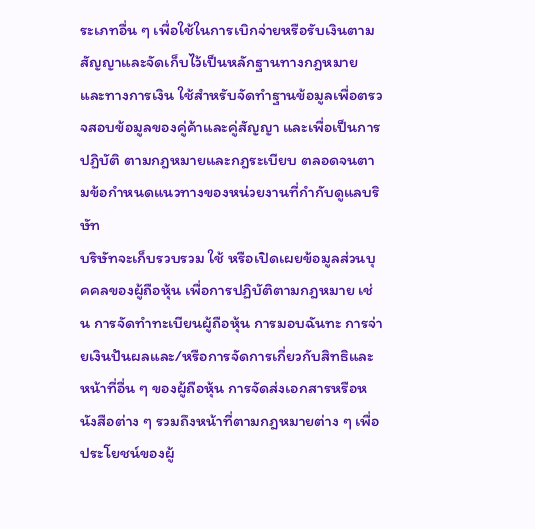ระเภทอื่น ๆ เพื่อใช้ในการเบิกจ่ายหรือรับเงินตามสัญญาและจัดเก็บไว้เป็นหลักฐานทางกฎหมาย และทางการเงิน ใช้สำหรับจัดทำฐานข้อมูลเพื่อตรวจสอบข้อมูลของคู่ค้าและคู่สัญญา และเพื่อเป็นการปฏิบัติ ตามกฎหมายและกฎระเบียบ ตลอดจนตามข้อกำหนดแนวทางของหน่วยงานที่กำกับดูแลบริษัท
บริษัทจะเก็บรวบรวม ใช้ หรือเปิดเผยข้อมูลส่วนบุคคลของผู้ถือหุ้น เพื่อการปฏิบัติตามกฎหมาย เช่น การจัดทำทะเบียนผู้ถือหุ้น การมอบฉันทะ การจ่ายเงินปันผลและ/หรือการจัดการเกี่ยวกับสิทธิและหน้าที่อื่น ๆ ของผู้ถือหุ้น การจัดส่งเอกสารหรือหนังสือต่าง ๆ รวมถึงหน้าที่ตามกฎหมายต่าง ๆ เพื่อประโยชน์ของผู้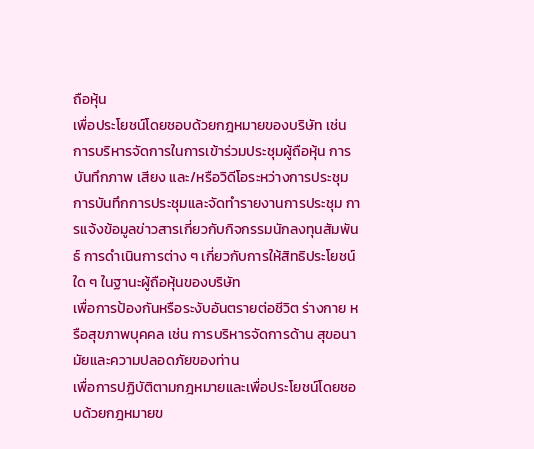ถือหุ้น
เพื่อประโยชน์โดยชอบด้วยกฎหมายของบริษัท เช่น การบริหารจัดการในการเข้าร่วมประชุมผู้ถือหุ้น การบันทึกภาพ เสียง และ/หรือวิดีโอระหว่างการประชุม การบันทึกการประชุมและจัดทำรายงานการประชุม การแจ้งข้อมูลข่าวสารเกี่ยวกับกิจกรรมนักลงทุนสัมพันธ์ การดำเนินการต่าง ๆ เกี่ยวกับการให้สิทธิประโยชน์ใด ๆ ในฐานะผู้ถือหุ้นของบริษัท
เพื่อการป้องกันหรือระงับอันตรายต่อชีวิต ร่างกาย หรือสุขภาพบุคคล เช่น การบริหารจัดการด้าน สุขอนามัยและความปลอดภัยของท่าน
เพื่อการปฏิบัติตามกฎหมายและเพื่อประโยชน์โดยชอบด้วยกฎหมายข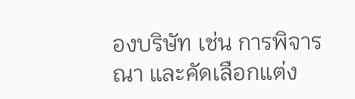องบริษัท เช่น การพิจารณา และคัดเลือกแต่ง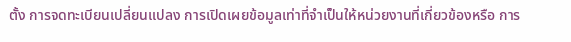ตั้ง การจดทะเบียนเปลี่ยนแปลง การเปิดเผยข้อมูลเท่าที่จำเป็นให้หน่วยงานที่เกี่ยวข้องหรือ การ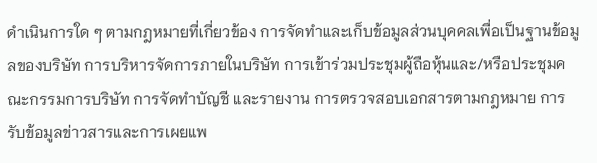ดำเนินการใด ๆ ตามกฎหมายที่เกี่ยวข้อง การจัดทำและเก็บข้อมูลส่วนบุคคลเพื่อเป็นฐานข้อมูลของบริษัท การบริหารจัดการภายในบริษัท การเข้าร่วมประชุมผู้ถือหุ้นและ/หรือประชุมคณะกรรมการบริษัท การจัดทำบัญชี และรายงาน การตรวจสอบเอกสารตามกฎหมาย การรับข้อมูลข่าวสารและการเผยแพ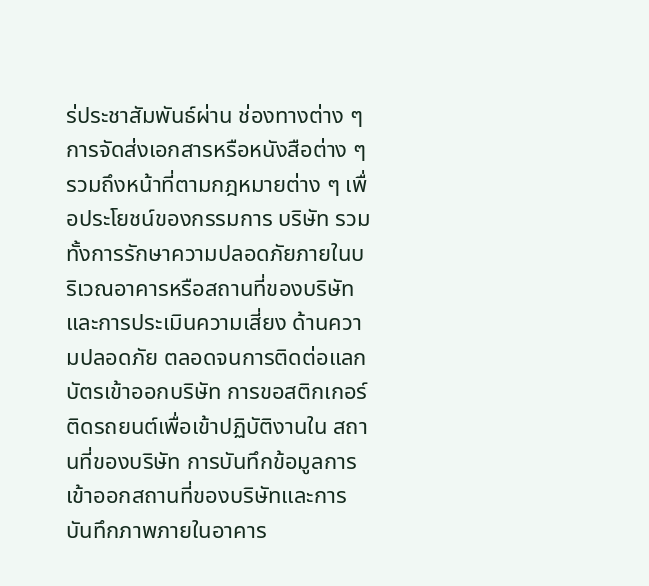ร่ประชาสัมพันธ์ผ่าน ช่องทางต่าง ๆ การจัดส่งเอกสารหรือหนังสือต่าง ๆ รวมถึงหน้าที่ตามกฎหมายต่าง ๆ เพื่อประโยชน์ของกรรมการ บริษัท รวมทั้งการรักษาความปลอดภัยภายในบริเวณอาคารหรือสถานที่ของบริษัท และการประเมินความเสี่ยง ด้านความปลอดภัย ตลอดจนการติดต่อแลกบัตรเข้าออกบริษัท การขอสติกเกอร์ติดรถยนต์เพื่อเข้าปฏิบัติงานใน สถานที่ของบริษัท การบันทึกข้อมูลการเข้าออกสถานที่ของบริษัทและการบันทึกภาพภายในอาคาร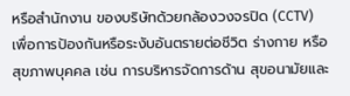หรือสำนักงาน ของบริษัทด้วยกล้องวงจรปิด (CCTV)
เพื่อการป้องกันหรือระงับอันตรายต่อชีวิต ร่างกาย หรือสุขภาพบุคคล เช่น การบริหารจัดการด้าน สุขอนามัยและ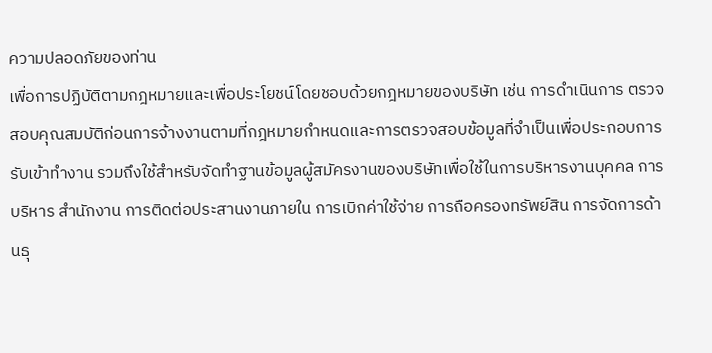ความปลอดภัยของท่าน
เพื่อการปฏิบัติตามกฎหมายและเพื่อประโยชน์โดยชอบด้วยกฎหมายของบริษัท เช่น การดำเนินการ ตรวจสอบคุณสมบัติก่อนการจ้างงานตามที่กฎหมายกำหนดและการตรวจสอบข้อมูลที่จำเป็นเพื่อประกอบการ รับเข้าทำงาน รวมถึงใช้สำหรับจัดทำฐานข้อมูลผู้สมัครงานของบริษัทเพื่อใช้ในการบริหารงานบุคคล การบริหาร สำนักงาน การติดต่อประสานงานภายใน การเบิกค่าใช้จ่าย การถือครองทรัพย์สิน การจัดการด้านธุ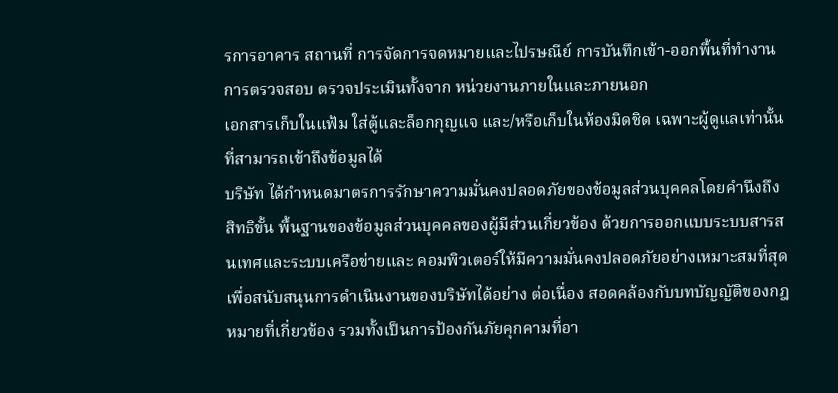รการอาคาร สถานที่ การจัดการจดหมายและไปรษณีย์ การบันทึกเข้า-ออกพื้นที่ทำงาน การตรวจสอบ ตรวจประเมินทั้งจาก หน่วยงานภายในและภายนอก
เอกสารเก็บในแฟ้ม ใส่ตู้และล็อกกุญแจ และ/หรือเก็บในห้องมิดชิด เฉพาะผู้ดูแลเท่านั้นที่สามารถเข้าถึงข้อมูลได้
บริษัท ได้กำหนดมาตรการรักษาความมั่นคงปลอดภัยของข้อมูลส่วนบุคคลโดยคำนึงถึงสิทธิขั้น พื้นฐานของข้อมูลส่วนบุคคลของผู้มีส่วนเกี่ยวข้อง ด้วยการออกแบบระบบสารสนเทศและระบบเครือข่ายและ คอมพิวเตอร์ให้มีความมั่นคงปลอดภัยอย่างเหมาะสมที่สุด เพื่อสนับสนุนการดำเนินงานของบริษัทได้อย่าง ต่อเนื่อง สอดคล้องกับบทบัญญัติของกฎหมายที่เกี่ยวข้อง รวมทั้งเป็นการป้องกันภัยคุกคามที่อา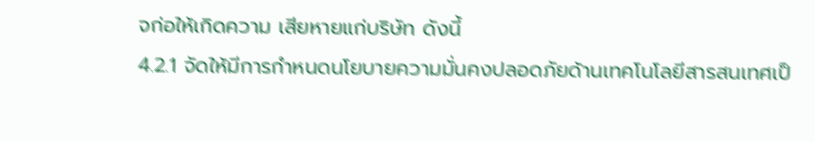จก่อให้เกิดความ เสียหายแก่บริษัท ดังนี้
4.2.1 จัดให้มีการกำหนดนโยบายความมั่นคงปลอดภัยด้านเทคโนโลยีสารสนเทศเป็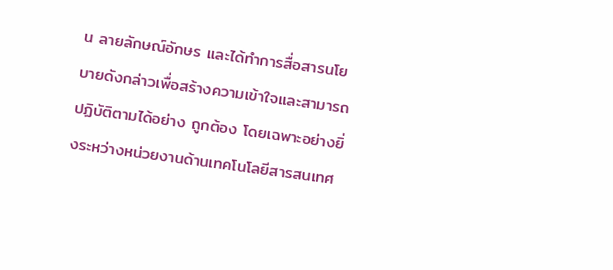น ลายลักษณ์อักษร และได้ทำการสื่อสารนโยบายดังกล่าวเพื่อสร้างความเข้าใจและสามารถปฏิบัติตามได้อย่าง ถูกต้อง โดยเฉพาะอย่างยิ่งระหว่างหน่วยงานด้านเทคโนโลยีสารสนเทศ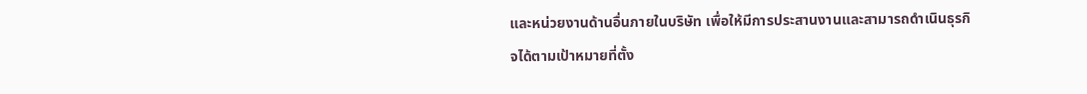และหน่วยงานด้านอื่นภายในบริษัท เพื่อให้มีการประสานงานและสามารถดำเนินธุรกิจได้ตามเป้าหมายที่ตั้ง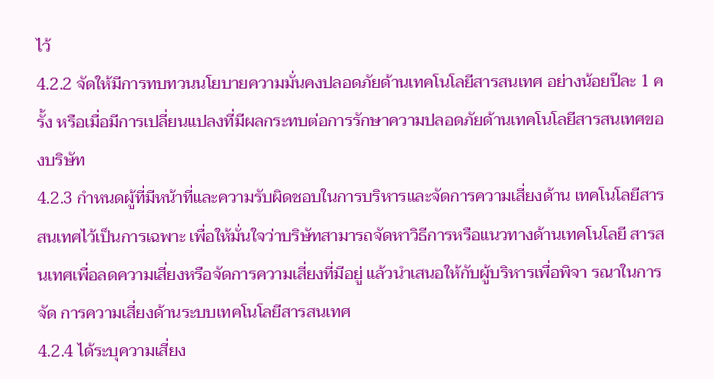ไว้
4.2.2 จัดให้มีการทบทวนนโยบายความมั่นคงปลอดภัยด้านเทคโนโลยีสารสนเทศ อย่างน้อยปีละ 1 ครั้ง หรือเมื่อมีการเปลี่ยนแปลงที่มีผลกระทบต่อการรักษาความปลอดภัยด้านเทคโนโลยีสารสนเทศของบริษัท
4.2.3 กำหนดผู้ที่มีหน้าที่และความรับผิดชอบในการบริหารและจัดการความเสี่ยงด้าน เทคโนโลยีสารสนเทศไว้เป็นการเฉพาะ เพื่อให้มั่นใจว่าบริษัทสามารถจัดหาวิธีการหรือแนวทางด้านเทคโนโลยี สารสนเทศเพื่อลดความเสี่ยงหรือจัดการความเสี่ยงที่มีอยู่ แล้วนำเสนอให้กับผู้บริหารเพื่อพิจา รณาในการจัด การความเสี่ยงด้านระบบเทคโนโลยีสารสนเทศ
4.2.4 ได้ระบุความเสี่ยง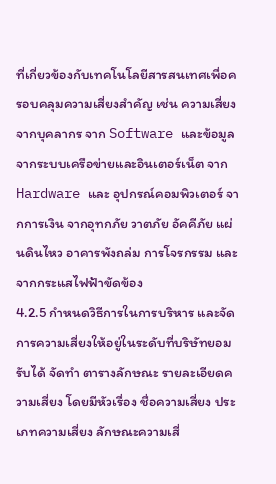ที่เกี่ยวข้องกับเทคโนโลยีสารสนเทศเพื่อครอบคลุมความเสี่ยงสำคัญ เช่น ความเสี่ยงจากบุคลากร จาก Software และข้อมูลจากระบบเครือข่ายและอินเตอร์เน็ต จาก Hardware และ อุปกรณ์คอมพิวเตอร์ จากการเงิน จากอุทกภัย วาตภัย อัคคีภัย แผ่นดินไหว อาคารพังถล่ม การโจรกรรม และ จากกระแสไฟฟ้าขัดข้อง
4.2.5 กำหนดวิธีการในการบริหาร และจัดการความเสี่ยงให้อยู่ในระดับที่บริษัทยอมรับได้ จัดทำ ตารางลักษณะ รายละเอียดความเสี่ยง โดยมีหัวเรื่อง ชื่อความเสี่ยง ประเภทความเสี่ยง ลักษณะความเสี่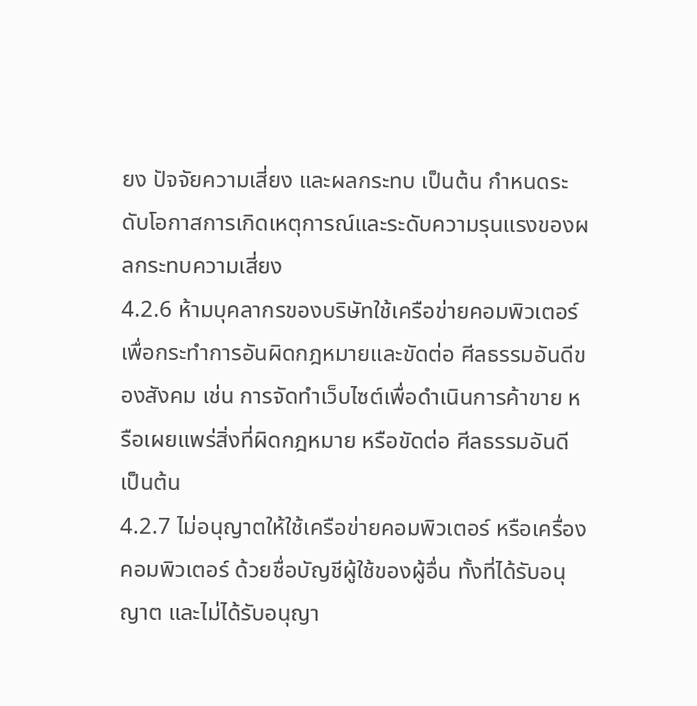ยง ปัจจัยความเสี่ยง และผลกระทบ เป็นต้น กำหนดระดับโอกาสการเกิดเหตุการณ์และระดับความรุนแรงของผลกระทบความเสี่ยง
4.2.6 ห้ามบุคลากรของบริษัทใช้เครือข่ายคอมพิวเตอร์ เพื่อกระทำการอันผิดกฎหมายและขัดต่อ ศีลธรรมอันดีของสังคม เช่น การจัดทำเว็บไซต์เพื่อดำเนินการค้าขาย หรือเผยแพร่สิ่งที่ผิดกฎหมาย หรือขัดต่อ ศีลธรรมอันดี เป็นต้น
4.2.7 ไม่อนุญาตให้ใช้เครือข่ายคอมพิวเตอร์ หรือเครื่องคอมพิวเตอร์ ด้วยชื่อบัญชีผู้ใช้ของผู้อื่น ทั้งที่ได้รับอนุญาต และไม่ได้รับอนุญา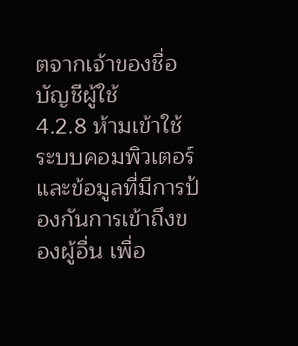ตจากเจ้าของชื่อบัญชีผู้ใช้
4.2.8 ห้ามเข้าใช้ระบบคอมพิวเตอร์และข้อมูลที่มีการป้องกันการเข้าถึงของผู้อื่น เพื่อ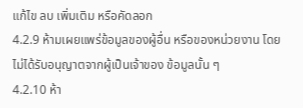แก้ไข ลบ เพิ่มเติม หรือคัดลอก
4.2.9 ห้ามเผยแพร่ข้อมูลของผู้อื่น หรือของหน่วยงาน โดยไม่ได้รับอนุญาตจากผู้เป็นเจ้าของ ข้อมูลนั้น ๆ
4.2.10 ห้า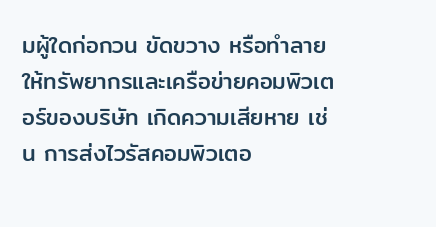มผู้ใดก่อกวน ขัดขวาง หรือทำลายให้ทรัพยากรและเครือข่ายคอมพิวเตอร์ของบริษัท เกิดความเสียหาย เช่น การส่งไวรัสคอมพิวเตอ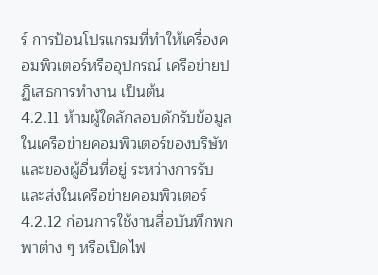ร์ การป้อนโปรแกรมที่ทำให้เครื่องคอมพิวเตอร์หรืออุปกรณ์ เครือข่ายปฏิเสธการทำงาน เป็นต้น
4.2.11 ห้ามผู้ใดลักลอบดักรับข้อมูลในเครือข่ายคอมพิวเตอร์ของบริษัท และของผู้อื่นที่อยู่ ระหว่างการรับและส่งในเครือข่ายคอมพิวเตอร์
4.2.12 ก่อนการใช้งานสื่อบันทึกพกพาต่าง ๆ หรือเปิดไฟ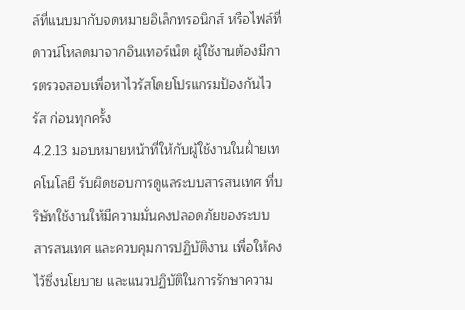ล์ที่แนบมากับจดหมายอิเล็กทรอนิกส์ หรือไฟล์ที่ดาวน์โหลดมาจากอินเทอร์เน็ต ผู้ใช้งานต้องมีการตรวจสอบเพื่อหาไวรัสโดยโปรแกรมป้องกันไวรัส ก่อนทุกครั้ง
4.2.13 มอบหมายหน้าที่ให้กับผู้ใช้งานในฝ่ำยเทคโนโลยี รับผิดชอบการดูแลระบบสารสนเทศ ที่บริษัทใช้งานให้มีความมั่นคงปลอดภัยของระบบสารสนเทศ และควบคุมการปฏิบัติงาน เพื่อให้คงไว้ซึ่งนโยบาย และแนวปฏิบัติในการรักษาความ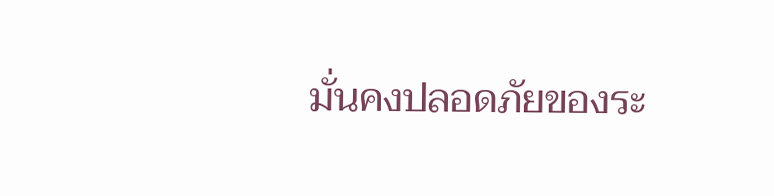มั่นคงปลอดภัยของระ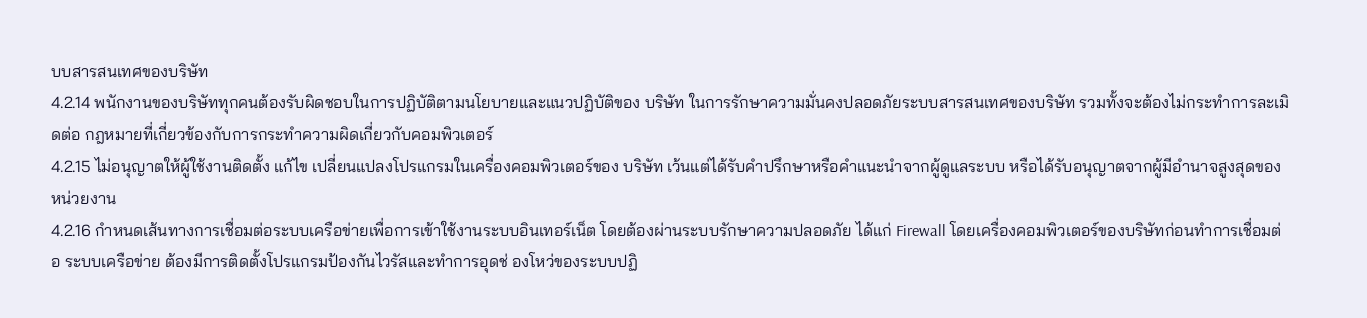บบสารสนเทศของบริษัท
4.2.14 พนักงานของบริษัททุกคนต้องรับผิดชอบในการปฏิบัติตามนโยบายและแนวปฏิบัติของ บริษัท ในการรักษาความมั่นคงปลอดภัยระบบสารสนเทศของบริษัท รวมทั้งจะต้องไม่กระทำการละเมิดต่อ กฎหมายที่เกี่ยวข้องกับการกระทำความผิดเกี่ยวกับคอมพิวเตอร์
4.2.15 ไม่อนุญาตให้ผู้ใช้งานติดตั้ง แก้ไข เปลี่ยนแปลงโปรแกรมในเครื่องคอมพิวเตอร์ของ บริษัท เว้นแต่ได้รับคำปรึกษาหรือคำแนะนำจากผู้ดูแลระบบ หรือได้รับอนุญาตจากผู้มีอำนาจสูงสุดของหน่วยงาน
4.2.16 กำหนดเส้นทางการเชื่อมต่อระบบเครือข่ายเพื่อการเข้าใช้งานระบบอินเทอร์เน็ต โดยต้องผ่านระบบรักษาความปลอดภัย ได้แก่ Firewall โดยเครื่องคอมพิวเตอร์ของบริษัทก่อนทำการเชื่อมต่อ ระบบเครือข่าย ต้องมีการติดตั้งโปรแกรมป้องกันไวรัสและทำการอุดช่ องโหว่ของระบบปฏิ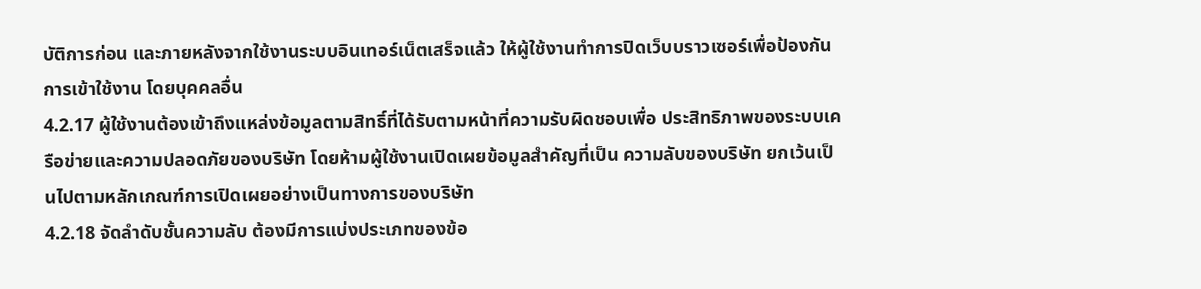บัติการก่อน และภายหลังจากใช้งานระบบอินเทอร์เน็ตเสร็จแล้ว ให้ผู้ใช้งานทำการปิดเว็บบราวเซอร์เพื่อป้องกันการเข้าใช้งาน โดยบุคคลอื่น
4.2.17 ผู้ใช้งานต้องเข้าถึงแหล่งข้อมูลตามสิทธิ์ที่ได้รับตามหน้าที่ความรับผิดชอบเพื่อ ประสิทธิภาพของระบบเครือข่ายและความปลอดภัยของบริษัท โดยห้ามผู้ใช้งานเปิดเผยข้อมูลสำคัญที่เป็น ความลับของบริษัท ยกเว้นเป็นไปตามหลักเกณฑ์การเปิดเผยอย่างเป็นทางการของบริษัท
4.2.18 จัดลำดับชั้นความลับ ต้องมีการแบ่งประเภทของข้อ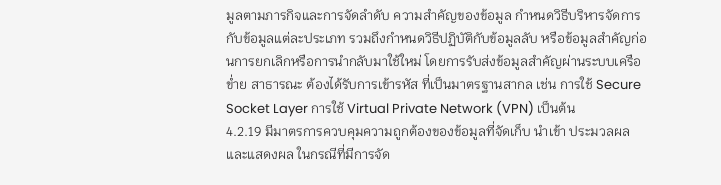มูลตามภารกิจและการจัดลำดับ ความสำคัญของข้อมูล กำหนดวิธีบริหารจัดการกับข้อมูลแต่ละประเภท รวมถึงกำหนดวิธีปฏิบัติกับข้อมูลลับ หรือข้อมูลสำคัญก่อนการยกเลิกหรือการนำกลับมาใช้ใหม่ โดยการรับส่งข้อมูลสำคัญผ่านระบบเครือข่ำย สาธารณะ ต้องได้รับการเข้ารหัส ที่เป็นมาตรฐานสากล เช่น การใช้ Secure Socket Layer การใช้ Virtual Private Network (VPN) เป็นต้น
4.2.19 มีมาตรการควบคุมความถูกต้องของข้อมูลที่จัดเก็บ นำเข้า ประมวลผล และแสดงผล ในกรณีที่มีการจัด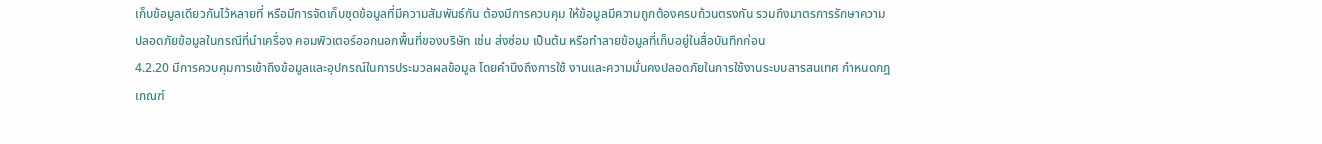เก็บข้อมูลเดียวกันไว้หลายที่ หรือมีการจัดเก็บชุดข้อมูลที่มีความสัมพันธ์กัน ต้องมีการควบคุม ให้ข้อมูลมีความถูกต้องครบถ้วนตรงกัน รวมถึงมาตรการรักษาความปลอดภัยข้อมูลในกรณีที่นำเครื่อง คอมพิวเตอร์ออกนอกพื้นที่ของบริษัท เช่น ส่งซ่อม เป็นต้น หรือทำลายข้อมูลที่เก็บอยู่ในสื่อบันทึกก่อน
4.2.20 มีการควบคุมการเข้าถึงข้อมูลและอุปกรณ์ในการประมวลผลข้อมูล โดยคำนึงถึงการใช้ งานและความมั่นคงปลอดภัยในการใช้งานระบบสารสนเทศ กำหนดกฎเกณฑ์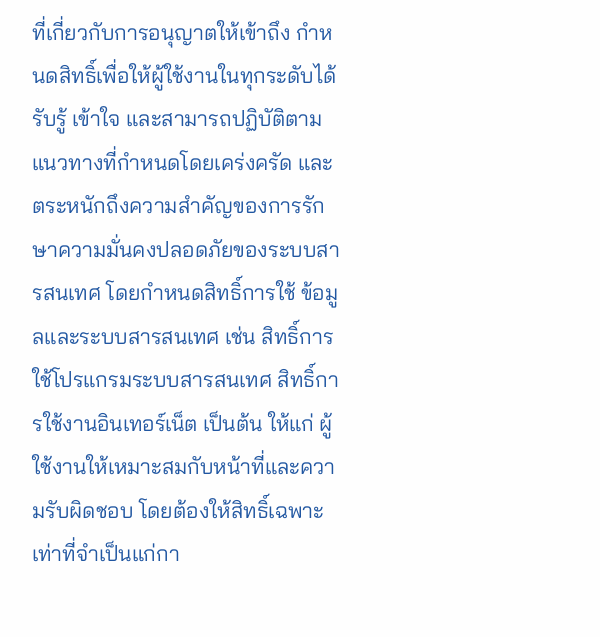ที่เกี่ยวกับการอนุญาตให้เข้าถึง กำหนดสิทธิ์เพื่อให้ผู้ใช้งานในทุกระดับได้รับรู้ เข้าใจ และสามารถปฏิบัติตามแนวทางที่กำหนดโดยเคร่งครัด และตระหนักถึงความสำคัญของการรักษาความมั่นคงปลอดภัยของระบบสารสนเทศ โดยกำหนดสิทธิ์การใช้ ข้อมูลและระบบสารสนเทศ เช่น สิทธิ์การใช้โปรแกรมระบบสารสนเทศ สิทธิ์การใช้งานอินเทอร์เน็ต เป็นต้น ให้แก่ ผู้ใช้งานให้เหมาะสมกับหน้าที่และความรับผิดชอบ โดยต้องให้สิทธิ์เฉพาะเท่าที่จำเป็นแก่กา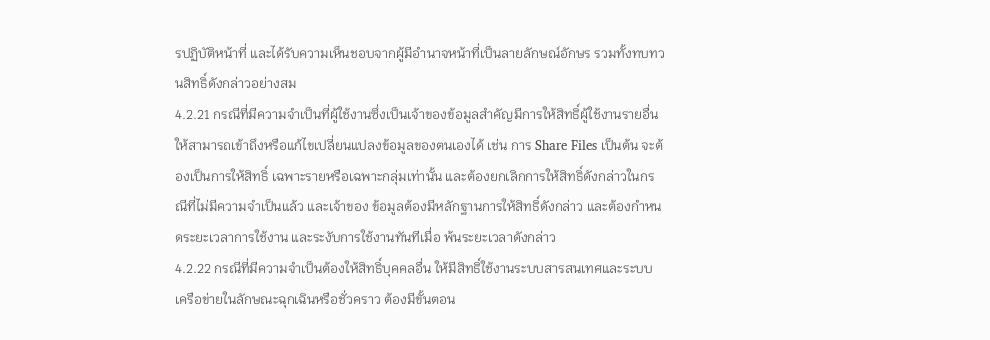รปฏิบัติหน้าที่ และได้รับความเห็นชอบจากผู้มีอำนาจหน้าที่เป็นลายลักษณ์อักษร รวมทั้งทบทวนสิทธิ์ดังกล่าวอย่างสม
4.2.21 กรณีที่มีความจำเป็นที่ผู้ใช้งานซึ่งเป็นเจ้าของข้อมูลสำคัญมีการให้สิทธิ์ผู้ใช้งานรายอื่น ให้สามารถเข้าถึงหรือแก้ไขเปลี่ยนแปลงข้อมูลของตนเองได้ เช่น การ Share Files เป็นต้น จะต้องเป็นการให้สิทธิ์ เฉพาะรายหรือเฉพาะกลุ่มเท่านั้น และต้องยกเลิกการให้สิทธิ์ดังกล่าวในกรณีที่ไม่มีความจำเป็นแล้ว และเจ้าของ ข้อมูลต้องมีหลักฐานการให้สิทธิ์ดังกล่าว และต้องกำหนดระยะเวลาการใช้งาน และระงับการใช้งานทันทีเมื่อ พ้นระยะเวลาดังกล่าว
4.2.22 กรณีที่มีความจำเป็นต้องให้สิทธิ์บุคคลอื่น ให้มีสิทธิ์ใช้งานระบบสารสนเทศและระบบ เครือข่ายในลักษณะฉุกเฉินหรือชั่วคราว ต้องมีขั้นตอน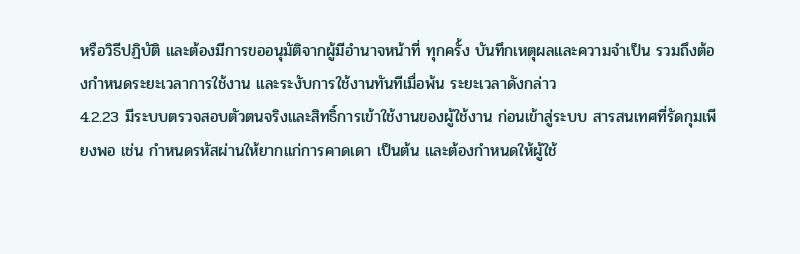หรือวิธีปฏิบัติ และต้องมีการขออนุมัติจากผู้มีอำนาจหน้าที่ ทุกครั้ง บันทึกเหตุผลและความจำเป็น รวมถึงต้องกำหนดระยะเวลาการใช้งาน และระงับการใช้งานทันทีเมื่อพ้น ระยะเวลาดังกล่าว
4.2.23 มีระบบตรวจสอบตัวตนจริงและสิทธิ์การเข้าใช้งานของผู้ใช้งาน ก่อนเข้าสู่ระบบ สารสนเทศที่รัดกุมเพียงพอ เช่น กำหนดรหัสผ่านให้ยากแก่การคาดเดา เป็นต้น และต้องกำหนดให้ผู้ใช้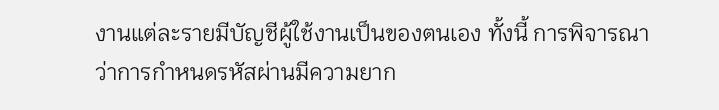งานแต่ละรายมีบัญชีผู้ใช้งานเป็นของตนเอง ทั้งนี้ การพิจารณาว่าการกำหนดรหัสผ่านมีความยาก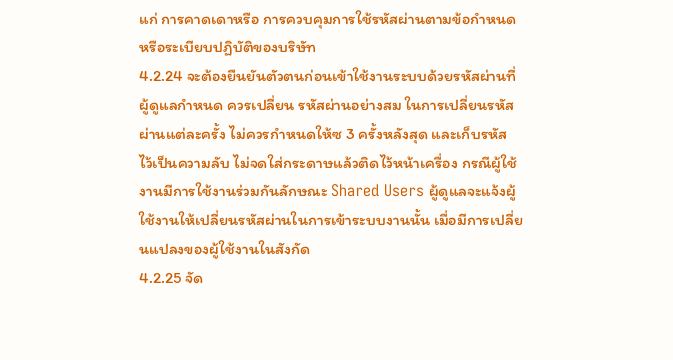แก่ การคาดเดาหรือ การควบคุมการใช้รหัสผ่านตามข้อกำหนดหรือระเบียบปฏิบัติของบริษัท
4.2.24 จะต้องยืนยันตัวตนก่อนเข้าใช้งานระบบด้วยรหัสผ่านที่ผู้ดูแลกำหนด ควรเปลี่ยน รหัสผ่านอย่างสม ในการเปลี่ยนรหัสผ่านแต่ละครั้ง ไม่ควรกำหนดให้ซ 3 ครั้งหลังสุด และเก็บรหัส ไว้เป็นความลับ ไม่จดใส่กระดาษแล้วติดไว้หน้าเครื่อง กรณีผู้ใช้งานมีการใช้งานร่วมกันลักษณะ Shared Users ผู้ดูแลจะแจ้งผู้ใช้งานให้เปลี่ยนรหัสผ่านในการเข้าระบบงานนั้น เมื่อมีการเปลี่ยนแปลงของผู้ใช้งานในสังกัด
4.2.25 จัด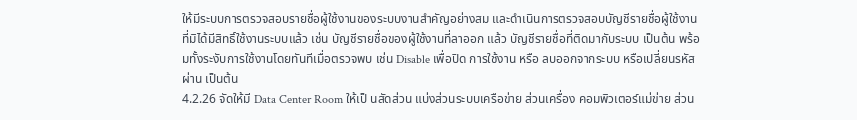ให้มีระบบการตรวจสอบรายชื่อผู้ใช้งานของระบบงานสำคัญอย่างสม และดำเนินการตรวจสอบบัญชีรายชื่อผู้ใช้งานที่มิได้มีสิทธิ์ใช้งานระบบแล้ว เช่น บัญชีรายชื่อของผู้ใช้งานที่ลาออก แล้ว บัญชีรายชื่อที่ติดมากับระบบ เป็นต้น พร้อมทั้งระงับการใช้งานโดยทันทีเมื่อตรวจพบ เช่น Disable เพื่อปิด การใช้งาน หรือ ลบออกจากระบบ หรือเปลี่ยนรหัสผ่าน เป็นต้น
4.2.26 จัดให้มี Data Center Room ให้เป็ นสัดส่วน แบ่งส่วนระบบเครือข่าย ส่วนเครื่อง คอมพิวเตอร์แม่ข่าย ส่วน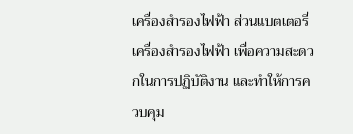เครื่องสำรองไฟฟ้า ส่วนแบตเตอรี่เครื่องสำรองไฟฟ้า เพื่อความสะดวกในการปฏิบัติงาน และทำให้การควบคุม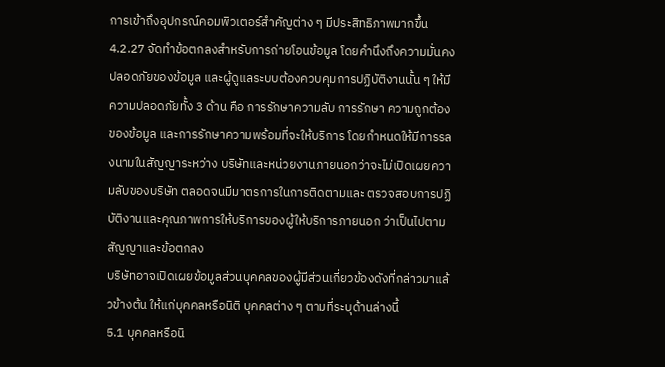การเข้าถึงอุปกรณ์คอมพิวเตอร์สำคัญต่าง ๆ มีประสิทธิภาพมากขึ้น
4.2.27 จัดทำข้อตกลงสำหรับการถ่ายโอนข้อมูล โดยคำนึงถึงความมั่นคงปลอดภัยของข้อมูล และผู้ดูแลระบบต้องควบคุมการปฏิบัติงานนั้น ๆ ให้มีความปลอดภัยทั้ง 3 ด้าน คือ การรักษาความลับ การรักษา ความถูกต้องของข้อมูล และการรักษาความพร้อมที่จะให้บริการ โดยกำหนดให้มีการรลงนามในสัญญาระหว่าง บริษัทและหน่วยงานภายนอกว่าจะไม่เปิดเผยความลับของบริษัท ตลอดจนมีมาตรการในการติดตามและ ตรวจสอบการปฏิบัติงานและคุณภาพการให้บริการของผู้ให้บริการภายนอก ว่าเป็นไปตามสัญญาและข้อตกลง
บริษัทอาจเปิดเผยข้อมูลส่วนบุคคลของผู้มีส่วนเกี่ยวข้องดังที่กล่าวมาแล้วข้างต้น ให้แก่บุคคลหรือนิติ บุคคลต่าง ๆ ตามที่ระบุด้านล่างนี้
5.1 บุคคลหรือนิ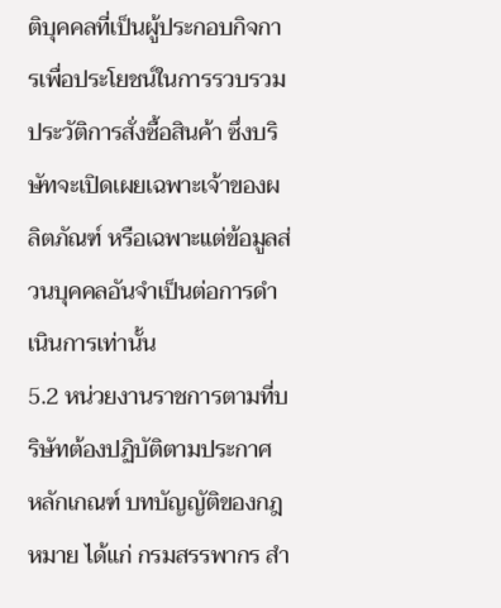ติบุคคลที่เป็นผู้ประกอบกิจการเพื่อประโยชน์ในการรวบรวมประวัติการสั่งซื้อสินค้า ซึ่งบริษัทจะเปิดเผยเฉพาะเจ้าของผลิตภัณฑ์ หรือเฉพาะแต่ข้อมูลส่วนบุคคลอันจำเป็นต่อการดำเนินการเท่านั้น
5.2 หน่วยงานราชการตามที่บริษัทต้องปฏิบัติตามประกาศ หลักเกณฑ์ บทบัญญัติของกฎหมาย ได้แก่ กรมสรรพากร สำ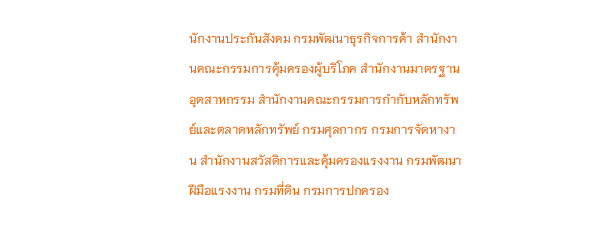นักงานประกันสังคม กรมพัฒนาธุรกิจการค้า สำนักงานคณะกรรมการคุ้มครองผู้บริโภค สำนักงานมาตรฐานอุตสาหกรรม สำนักงานคณะกรรมการกำกับหลักทรัพย์และตลาดหลักทรัพย์ กรมศุลกากร กรมการจัดหางาน สำนักงานสวัสดิการและคุ้มครองแรงงาน กรมพัฒนาฝีมือแรงงาน กรมที่ดิน กรมการปกครอง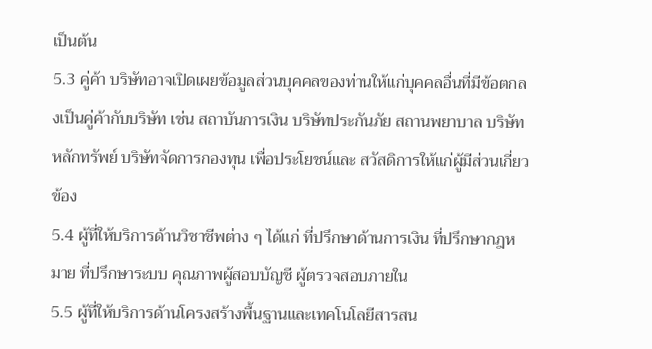เป็นต้น
5.3 คู่ค้า บริษัทอาจเปิดเผยข้อมูลส่วนบุคคลของท่านให้แก่บุคคลอื่นที่มีข้อตกลงเป็นคู่ค้ากับบริษัท เช่น สถาบันการเงิน บริษัทประกันภัย สถานพยาบาล บริษัทหลักทรัพย์ บริษัทจัดการกองทุน เพื่อประโยชน์และ สวัสดิการให้แก่ผู้มีส่วนเกี่ยวข้อง
5.4 ผู้ที่ให้บริการด้านวิชาชีพต่าง ๆ ได้แก่ ที่ปรึกษาด้านการเงิน ที่ปรึกษากฎหมาย ที่ปรึกษาระบบ คุณภาพผู้สอบบัญชี ผู้ตรวจสอบภายใน
5.5 ผู้ที่ให้บริการด้านโครงสร้างพื้นฐานและเทคโนโลยีสารสน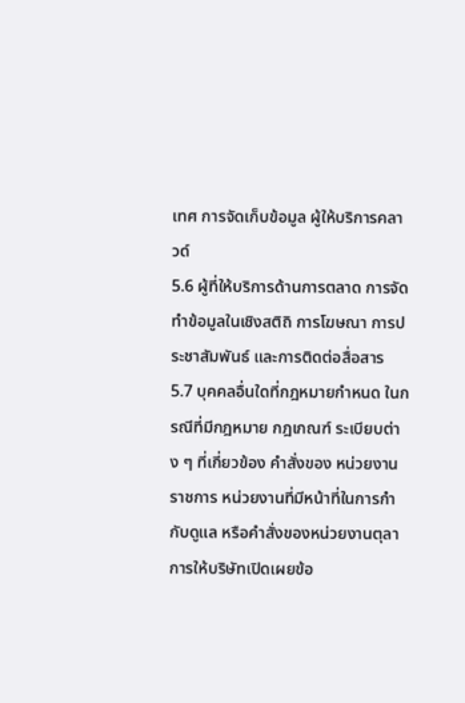เทศ การจัดเก็บข้อมูล ผู้ให้บริการคลาวด์
5.6 ผู้ที่ให้บริการด้านการตลาด การจัดทำข้อมูลในเชิงสติถิ การโฆษณา การประชาสัมพันธ์ และการติดต่อสื่อสาร
5.7 บุคคลอื่นใดที่กฎหมายกำหนด ในกรณีที่มีกฎหมาย กฎเกณฑ์ ระเบียบต่าง ๆ ที่เกี่ยวข้อง คำสั่งของ หน่วยงานราชการ หน่วยงานที่มีหน้าที่ในการกำกับดูแล หรือคำสั่งของหน่วยงานตุลาการให้บริษัทเปิดเผยข้อ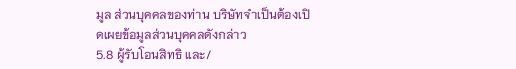มูล ส่วนบุคคลของท่าน บริษัทจำเป็นต้องเปิดเผยข้อมูลส่วนบุคคลดังกล่าว
5.8 ผู้รับโอนสิทธิ และ/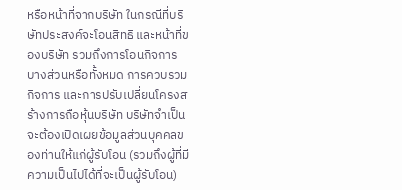หรือหน้าที่จากบริษัท ในกรณีที่บริษัทประสงค์จะโอนสิทธิ และหน้าที่ของบริษัท รวมถึงการโอนกิจการบางส่วนหรือทั้งหมด การควบรวมกิจการ และการปรับเปลี่ยนโครงสร้างการถือหุ้นบริษัท บริษัทจำเป็นจะต้องเปิดเผยข้อมูลส่วนบุคคลของท่านให้แก่ผู้รับโอน (รวมถึงผู้ที่มีความเป็นไปได้ที่จะเป็นผู้รับโอน)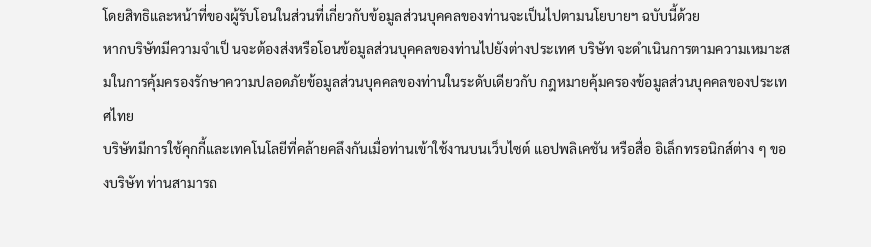โดยสิทธิและหน้าที่ของผู้รับโอนในส่วนที่เกี่ยวกับข้อมูลส่วนบุคคลของท่านจะเป็นไปตามนโยบายฯ ฉบับนี้ด้วย
หากบริษัทมีความจำเป็ นจะต้องส่งหรือโอนข้อมูลส่วนบุคคลของท่านไปยังต่างประเทศ บริษัท จะดำเนินการตามความเหมาะสมในการคุ้มครองรักษาความปลอดภัยข้อมูลส่วนบุคคลของท่านในระดับเดียวกับ กฎหมายคุ้มครองข้อมูลส่วนบุคคลของประเทศไทย
บริษัทมีการใช้คุกกี้และเทคโนโลยีที่คล้ายคลึงกันเมื่อท่านเข้าใช้งานบนเว็บไซต์ แอปพลิเคชัน หรือสื่อ อิเล็กทรอนิกส์ต่าง ๆ ของบริษัท ท่านสามารถ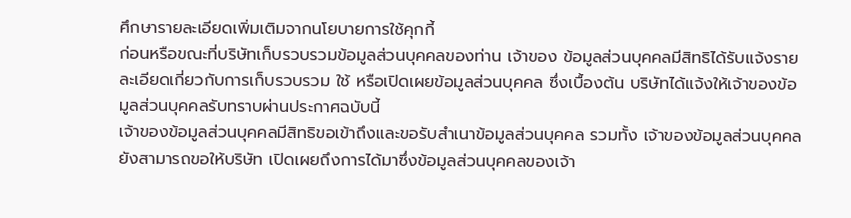ศึกษารายละเอียดเพิ่มเติมจากนโยบายการใช้คุกกี้
ก่อนหรือขณะที่บริษัทเก็บรวบรวมข้อมูลส่วนบุคคลของท่าน เจ้าของ ข้อมูลส่วนบุคคลมีสิทธิได้รับแจ้งรายละเอียดเกี่ยวกับการเก็บรวบรวม ใช้ หรือเปิดเผยข้อมูลส่วนบุคคล ซึ่งเบื้องต้น บริษัทได้แจ้งให้เจ้าของข้อมูลส่วนบุคคลรับทราบผ่านประกาศฉบับนี้
เจ้าของข้อมูลส่วนบุคคลมีสิทธิขอเข้าถึงและขอรับสำเนาข้อมูลส่วนบุคคล รวมทั้ง เจ้าของข้อมูลส่วนบุคคลยังสามารถขอให้บริษัท เปิดเผยถึงการได้มาซึ่งข้อมูลส่วนบุคคลของเจ้า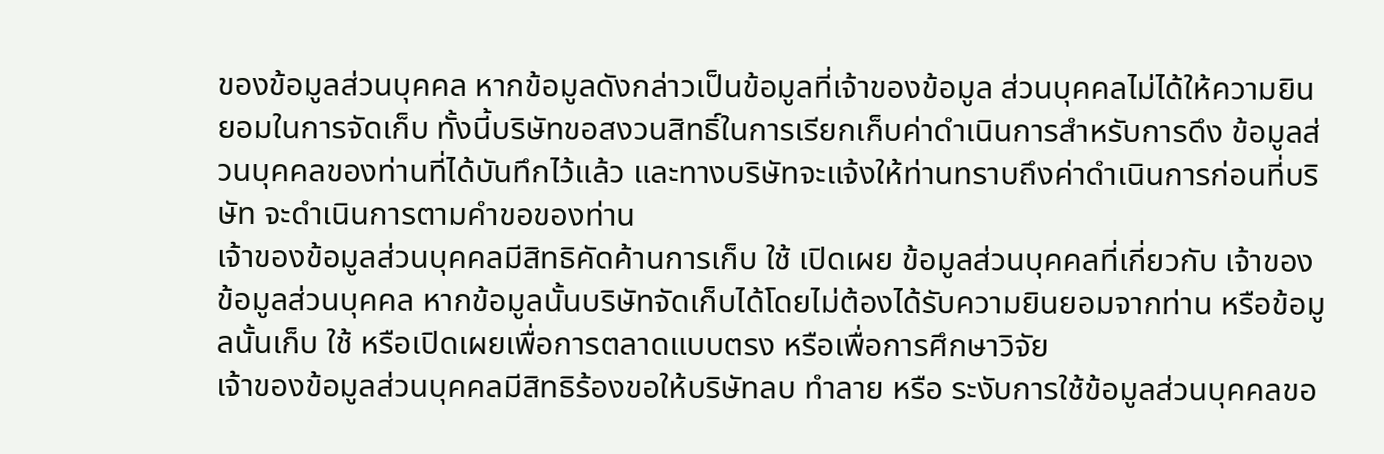ของข้อมูลส่วนบุคคล หากข้อมูลดังกล่าวเป็นข้อมูลที่เจ้าของข้อมูล ส่วนบุคคลไม่ได้ให้ความยินยอมในการจัดเก็บ ทั้งนี้บริษัทขอสงวนสิทธิ์ในการเรียกเก็บค่าดำเนินการสำหรับการดึง ข้อมูลส่วนบุคคลของท่านที่ได้บันทึกไว้แล้ว และทางบริษัทจะแจ้งให้ท่านทราบถึงค่าดำเนินการก่อนที่บริษัท จะดำเนินการตามคำขอของท่าน
เจ้าของข้อมูลส่วนบุคคลมีสิทธิคัดค้านการเก็บ ใช้ เปิดเผย ข้อมูลส่วนบุคคลที่เกี่ยวกับ เจ้าของข้อมูลส่วนบุคคล หากข้อมูลนั้นบริษัทจัดเก็บได้โดยไม่ต้องได้รับความยินยอมจากท่าน หรือข้อมูลนั้นเก็บ ใช้ หรือเปิดเผยเพื่อการตลาดแบบตรง หรือเพื่อการศึกษาวิจัย
เจ้าของข้อมูลส่วนบุคคลมีสิทธิร้องขอให้บริษัทลบ ทำลาย หรือ ระงับการใช้ข้อมูลส่วนบุคคลขอ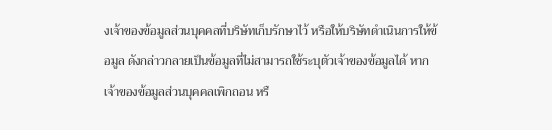งเจ้าของข้อมูลส่วนบุคคลที่บริษัทเก็บรักษาไว้ หรือให้บริษัทดำเนินการให้ข้อมูล ดังกล่าวกลายเป็นข้อมูลที่ไม่สามารถใช้ระบุตัวเจ้าของข้อมูลได้ หากเจ้าของข้อมูลส่วนบุคคลเพิกถอน หรื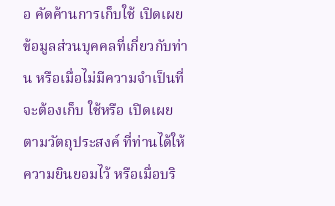อ คัดค้านการเก็บใช้ เปิดเผย ข้อมูลส่วนบุคคลที่เกี่ยวกับท่าน หรือเมื่อไม่มีความจำเป็นที่จะต้องเก็บ ใช้หรือ เปิดเผย ตามวัตถุประสงค์ ที่ท่านได้ให้ความยินยอมไว้ หรือเมื่อบริ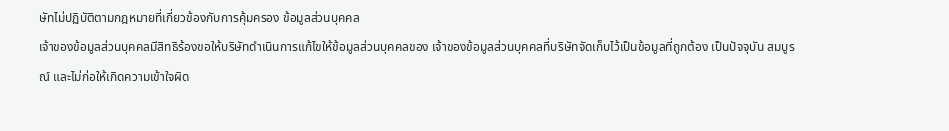ษัทไม่ปฏิบัติตามกฎหมายที่เกี่ยวข้องกับการคุ้มครอง ข้อมูลส่วนบุคคล
เจ้าของข้อมูลส่วนบุคคลมีสิทธิร้องขอให้บริษัทดำเนินการแก้ไขให้ข้อมูลส่วนบุคคลของ เจ้าของข้อมูลส่วนบุคคลที่บริษัทจัดเก็บไว้เป็นข้อมูลที่ถูกต้อง เป็นปัจจุบัน สมบูรณ์ และไม่ก่อให้เกิดความเข้าใจผิด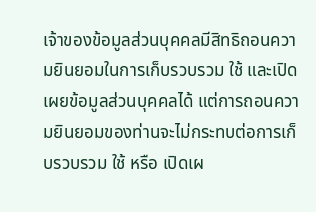เจ้าของข้อมูลส่วนบุคคลมีสิทธิถอนความยินยอมในการเก็บรวบรวม ใช้ และเปิดเผยข้อมูลส่วนบุคคลได้ แต่การถอนความยินยอมของท่านจะไม่กระทบต่อการเก็บรวบรวม ใช้ หรือ เปิดเผ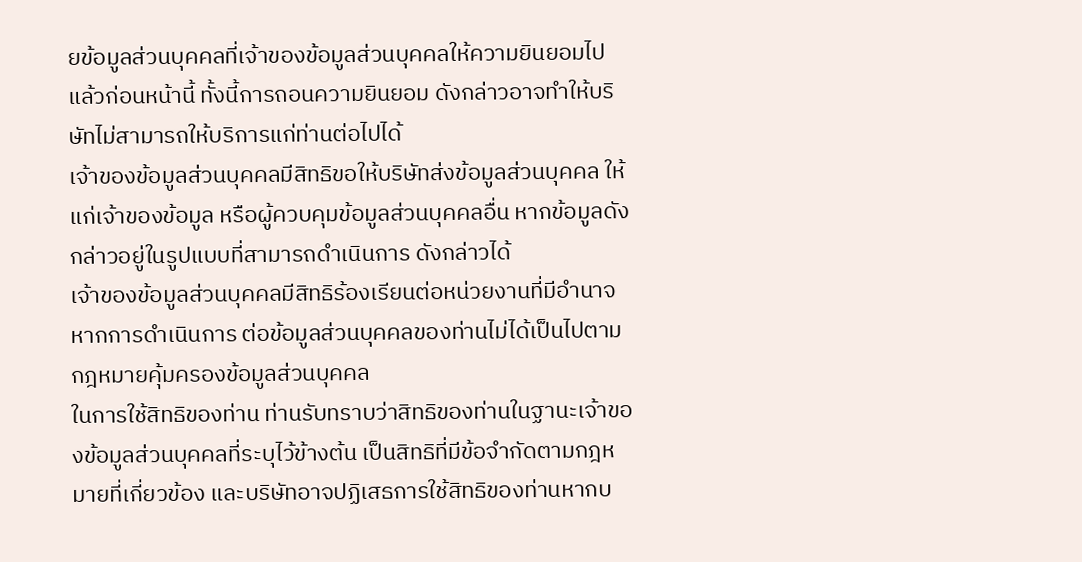ยข้อมูลส่วนบุคคลที่เจ้าของข้อมูลส่วนบุคคลให้ความยินยอมไปแล้วก่อนหน้านี้ ทั้งนี้การถอนความยินยอม ดังกล่าวอาจทำให้บริษัทไม่สามารถให้บริการแก่ท่านต่อไปได้
เจ้าของข้อมูลส่วนบุคคลมีสิทธิขอให้บริษัทส่งข้อมูลส่วนบุคคล ให้แก่เจ้าของข้อมูล หรือผู้ควบคุมข้อมูลส่วนบุคคลอื่น หากข้อมูลดังกล่าวอยู่ในรูปแบบที่สามารถดำเนินการ ดังกล่าวได้
เจ้าของข้อมูลส่วนบุคคลมีสิทธิร้องเรียนต่อหน่วยงานที่มีอำนาจ หากการดำเนินการ ต่อข้อมูลส่วนบุคคลของท่านไม่ได้เป็นไปตามกฎหมายคุ้มครองข้อมูลส่วนบุคคล
ในการใช้สิทธิของท่าน ท่านรับทราบว่าสิทธิของท่านในฐานะเจ้าของข้อมูลส่วนบุคคลที่ระบุไว้ข้างต้น เป็นสิทธิที่มีข้อจำกัดตามกฎหมายที่เกี่ยวข้อง และบริษัทอาจปฏิเสธการใช้สิทธิของท่านหากบ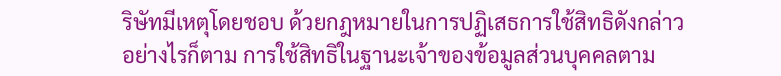ริษัทมีเหตุโดยชอบ ด้วยกฎหมายในการปฏิเสธการใช้สิทธิดังกล่าว
อย่างไรก็ตาม การใช้สิทธิในฐานะเจ้าของข้อมูลส่วนบุคคลตาม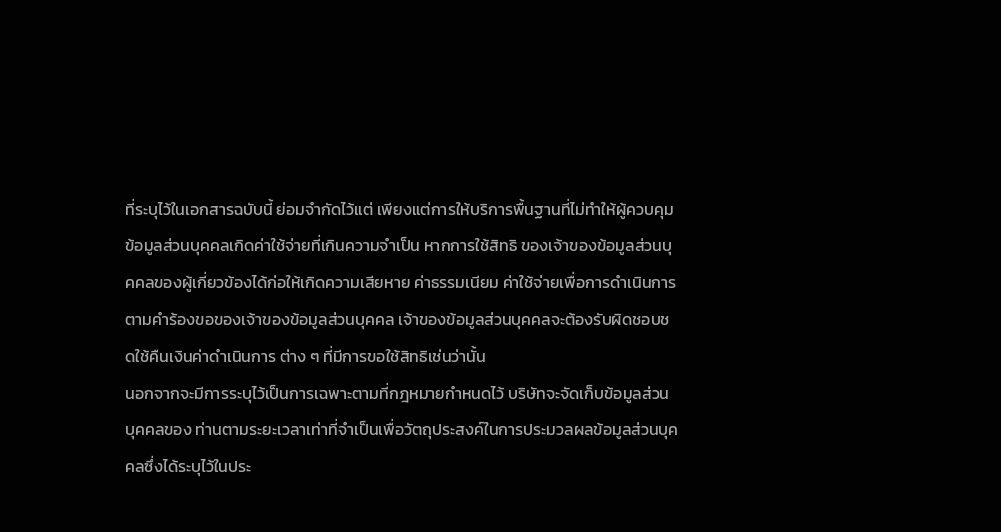ที่ระบุไว้ในเอกสารฉบับนี้ ย่อมจำกัดไว้แต่ เพียงแต่การให้บริการพื้นฐานที่ไม่ทำให้ผู้ควบคุมข้อมูลส่วนบุคคลเกิดค่าใช้จ่ายที่เกินความจำเป็น หากการใช้สิทธิ ของเจ้าของข้อมูลส่วนบุคคลของผู้เกี่ยวข้องได้ก่อให้เกิดความเสียหาย ค่าธรรมเนียม ค่าใช้จ่ายเพื่อการดำเนินการ ตามคำร้องขอของเจ้าของข้อมูลส่วนบุคคล เจ้าของข้อมูลส่วนบุคคลจะต้องรับผิดชอบชดใช้คืนเงินค่าดำเนินการ ต่าง ๆ ที่มีการขอใช้สิทธิเช่นว่านั้น
นอกจากจะมีการระบุไว้เป็นการเฉพาะตามที่กฎหมายกำหนดไว้ บริษัทจะจัดเก็บข้อมูลส่วนบุคคลของ ท่านตามระยะเวลาเท่าที่จำเป็นเพื่อวัตถุประสงค์ในการประมวลผลข้อมูลส่วนบุคคลซึ่งได้ระบุไว้ในประ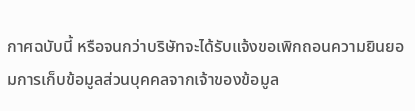กาศฉบับนี้ หรือจนกว่าบริษัทจะได้รับแจ้งขอเพิกถอนความยินยอมการเก็บข้อมูลส่วนบุคคลจากเจ้าของข้อมูล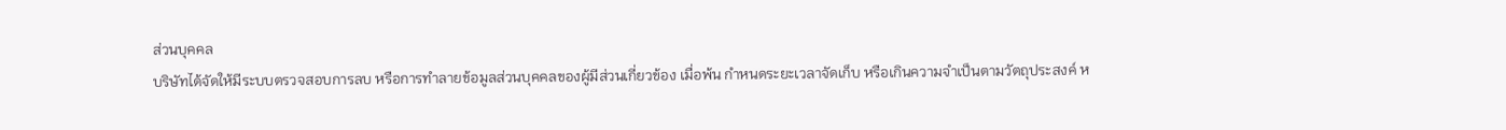ส่วนบุคคล
บริษัทได้จัดให้มีระบบตรวจสอบการลบ หรือการทำลายข้อมูลส่วนบุคคลของผู้มีส่วนเกี่ยวข้อง เมื่อพ้น กำหนดระยะเวลาจัดเก็บ หรือเกินความจำเป็นตามวัตถุประสงค์ ห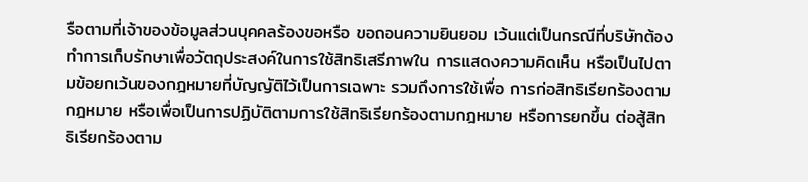รือตามที่เจ้าของข้อมูลส่วนบุคคลร้องขอหรือ ขอถอนความยินยอม เว้นแต่เป็นกรณีที่บริษัทต้องทำการเก็บรักษาเพื่อวัตถุประสงค์ในการใช้สิทธิเสรีภาพใน การแสดงความคิดเห็น หรือเป็นไปตามข้อยกเว้นของกฎหมายที่บัญญัติไว้เป็นการเฉพาะ รวมถึงการใช้เพื่อ การก่อสิทธิเรียกร้องตามกฎหมาย หรือเพื่อเป็นการปฏิบัติตามการใช้สิทธิเรียกร้องตามกฎหมาย หรือการยกขึ้น ต่อสู้สิทธิเรียกร้องตาม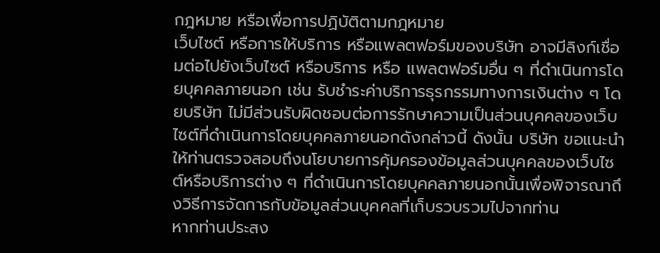กฎหมาย หรือเพื่อการปฏิบัติตามกฎหมาย
เว็บไซต์ หรือการให้บริการ หรือแพลตฟอร์มของบริษัท อาจมีลิงก์เชื่อมต่อไปยังเว็บไซต์ หรือบริการ หรือ แพลตฟอร์มอื่น ๆ ที่ดำเนินการโดยบุคคลภายนอก เช่น รับชำระค่าบริการธุรกรรมทางการเงินต่าง ๆ โดยบริษัท ไม่มีส่วนรับผิดชอบต่อการรักษาความเป็นส่วนบุคคลของเว็บไซต์ที่ดำเนินการโดยบุคคลภายนอกดังกล่าวนี้ ดังนั้น บริษัท ขอแนะนำให้ท่านตรวจสอบถึงนโยบายการคุ้มครองข้อมูลส่วนบุคคลของเว็บไซต์หรือบริการต่าง ๆ ที่ดำเนินการโดยบุคคลภายนอกนั้นเพื่อพิจารณาถึงวิธีการจัดการกับข้อมูลส่วนบุคคลที่เก็บรวบรวมไปจากท่าน
หากท่านประสง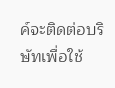ค์จะติดต่อบริษัทเพื่อใช้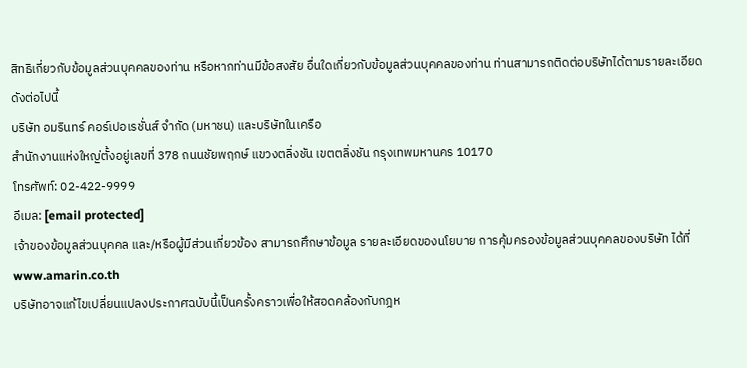สิทธิเกี่ยวกับข้อมูลส่วนบุคคลของท่าน หรือหากท่านมีข้อสงสัย อื่นใดเกี่ยวกับข้อมูลส่วนบุคคลของท่าน ท่านสามารถติดต่อบริษัทได้ตามรายละเอียดดังต่อไปนี้
บริษัท อมรินทร์ คอร์เปอเรชั่นส์ จำกัด (มหาชน) และบริษัทในเครือ
สำนักงานแห่งใหญ่ตั้งอยู่เลขที่ 378 ถนนชัยพฤกษ์ แขวงตลิ่งชัน เขตตลิ่งชัน กรุงเทพมหานคร 10170
โทรศัพท์: 02-422-9999
อีเมล: [email protected]
เจ้าของข้อมูลส่วนบุคคล และ/หรือผู้มีส่วนเกี่ยวข้อง สามารถศึกษาข้อมูล รายละเอียดของนโยบาย การคุ้มครองข้อมูลส่วนบุคคลของบริษัท ได้ที่ www.amarin.co.th
บริษัทอาจแก้ไขเปลี่ยนแปลงประกาศฉบับนี้เป็นครั้งคราวเพื่อให้สอดคล้องกับกฎห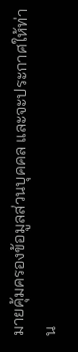มายคุ้มครองข้อมูลส่วนบุคคล และจะประกาศให้ท่าน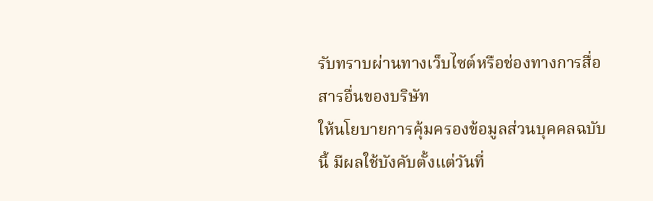รับทราบผ่านทางเว็บไซต์หรือช่องทางการสื่อสารอื่นของบริษัท
ให้นโยบายการคุ้มครองข้อมูลส่วนบุคคลฉบับนี้ มีผลใช้บังคับตั้งแต่วันที่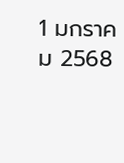1 มกราคม 2568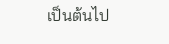เป็นต้นไป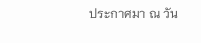ประกาศมา ณ วัน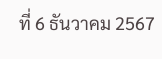ที่ 6 ธันวาคม 2567